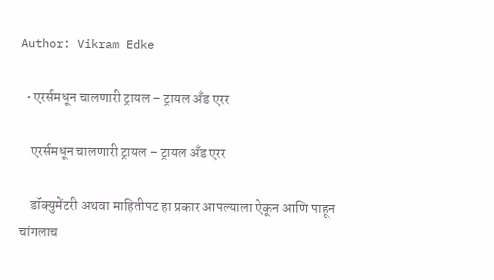Author: Vikram Edke

  • एरर्समधून चालणारी ट्रायल – ट्रायल अँड एरर

    एरर्समधून चालणारी ट्रायल – ट्रायल अँड एरर

    डॉक्युमेंटरी अथवा माहितीपट हा प्रकार आपल्याला ऐकून आणि पाहून चांगलाच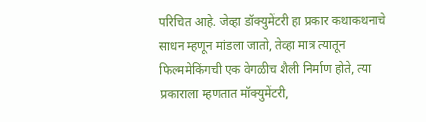परिचित आहे. जेव्हा डॉक्युमेंटरी हा प्रकार कथाकथनाचे साधन म्हणून मांडला जातो, तेव्हा मात्र त्यातून फिल्ममेकिंगची एक वेगळीच शैली निर्माण होते, त्या प्रकाराला म्हणतात मॉक्युमेंटरी,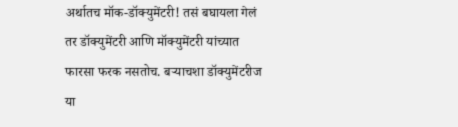अर्थातच मॉक-डॉक्युमेंटरी! तसं बघायला गेलं तर डॉक्युमेंटरी आणि मॉक्युमेंटरी यांच्यात फारसा फरक नसतोच. बऱ्याचशा डॉक्युमेंटरीज या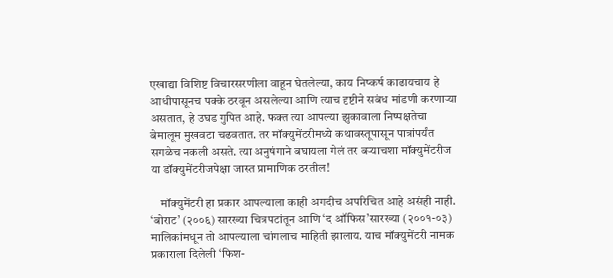एखाद्या विशिष्ट विचारसरणीला वाहून घेतलेल्या, काय निष्कर्ष काढायचाय हे आधीपासूनच पक्के ठरवून असलेल्या आणि त्याच दृष्टीने सबंध मांडणी करणाऱ्या असतात, हे उघड गुपित आहे. फक्त त्या आपल्या झुकावाला निष्पक्षतेचा बेमालूम मुखवटा चढवतात. तर मॉक्युमेंटरीमध्ये कथावस्तूपासून पात्रांपर्यंत सगळेच नकली असते. त्या अनुषंगाने बघायला गेलं तर बऱ्याचशा मॉक्युमेंटरीज या डॉक्युमेंटरीजपेक्षा जास्त प्रामाणिक ठरतील!

    मॉक्युमेंटरी हा प्रकार आपल्याला काही अगदीच अपरिचित आहे असंही नाही. ‘बोराट’ (२००६) सारख्या चित्रपटांतून आणि ‘द ऑफिस’सारख्या (२००१-०३) मालिकांमधून तो आपल्याला चांगलाच माहिती झालाय. याच मॉक्युमेंटरी नामक प्रकाराला दिलेली ‘फिश-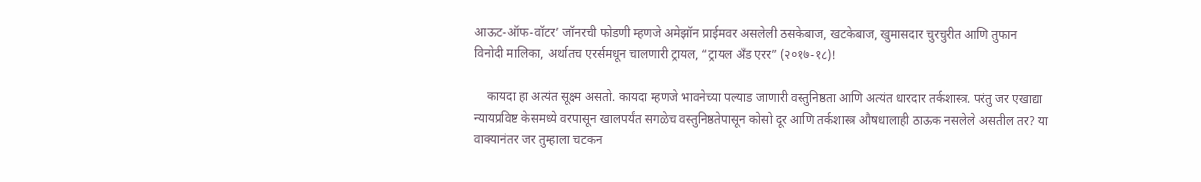आऊट-ऑफ-वॉटर’ जॉनरची फोडणी म्हणजे अमेझॉन प्राईमवर असलेली ठसकेबाज, खटकेबाज, खुमासदार चुरचुरीत आणि तुफान विनोदी मालिका, अर्थातच एरर्समधून चालणारी ट्रायल, “ट्रायल अँड एरर” (२०१७-१८)!

    कायदा हा अत्यंत सूक्ष्म असतो. कायदा म्हणजे भावनेच्या पल्याड जाणारी वस्तुनिष्ठता आणि अत्यंत धारदार तर्कशास्त्र. परंतु जर एखाद्या न्यायप्रविष्ट केसमध्ये वरपासून खालपर्यंत सगळेच वस्तुनिष्ठतेपासून कोसो दूर आणि तर्कशास्त्र औषधालाही ठाऊक नसलेले असतील तर? या वाक्यानंतर जर तुम्हाला चटकन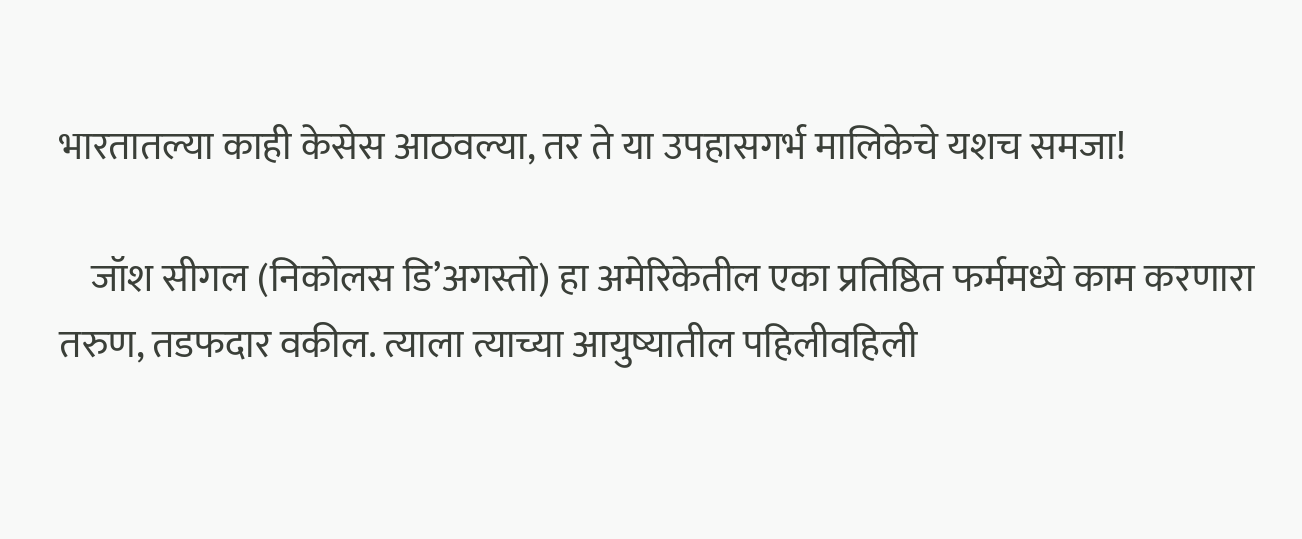भारतातल्या काही केसेस आठवल्या, तर ते या उपहासगर्भ मालिकेचे यशच समजा!

    जॉश सीगल (निकोलस डि’अगस्तो) हा अमेरिकेतील एका प्रतिष्ठित फर्ममध्ये काम करणारा तरुण, तडफदार वकील. त्याला त्याच्या आयुष्यातील पहिलीवहिली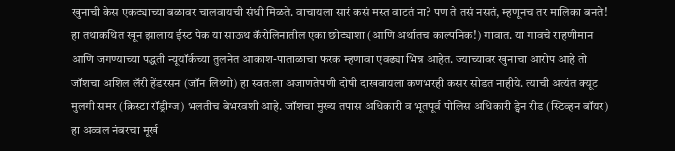खुनाची केस एकट्याच्या बळावर चालवायची संधी मिळते. वाचायला सारं कसं मस्त वाटतं ना? पण ते तसं नसतं, म्हणूनच तर मालिका बनते! हा तथाकथित खून झालाय ईस्ट पेक या साऊथ कॅरोलिनातील एका छोट्याशा (आणि अर्थातच काल्पनिक!) गावात. या गावचे राहणीमान आणि जगण्याच्या पद्धती न्यूयॉर्कच्या तुलनेत आकाश-पाताळाचा फरक म्हणावा एवढ्या भिन्न आहेत. ज्याच्यावर खुनाचा आरोप आहे तो जॉशचा अशिल लॅरी हेंडरसन (जॉन लिथ्गो) हा स्वतःला अजाणतेपणी दोषी दाखवायला कणभरही कसर सोडत नाहीये. त्याची अत्यंत क्यूट मुलगी समर (क्रिस्टा रॉड्रीग्ज) भलतीच बेभरवशी आहे. जॉशचा मुख्य तपास अधिकारी व भूतपूर्व पोलिस अधिकारी ड्वेन रीड (स्टिव्हन बॉयर) हा अव्वल नंबरचा मूर्ख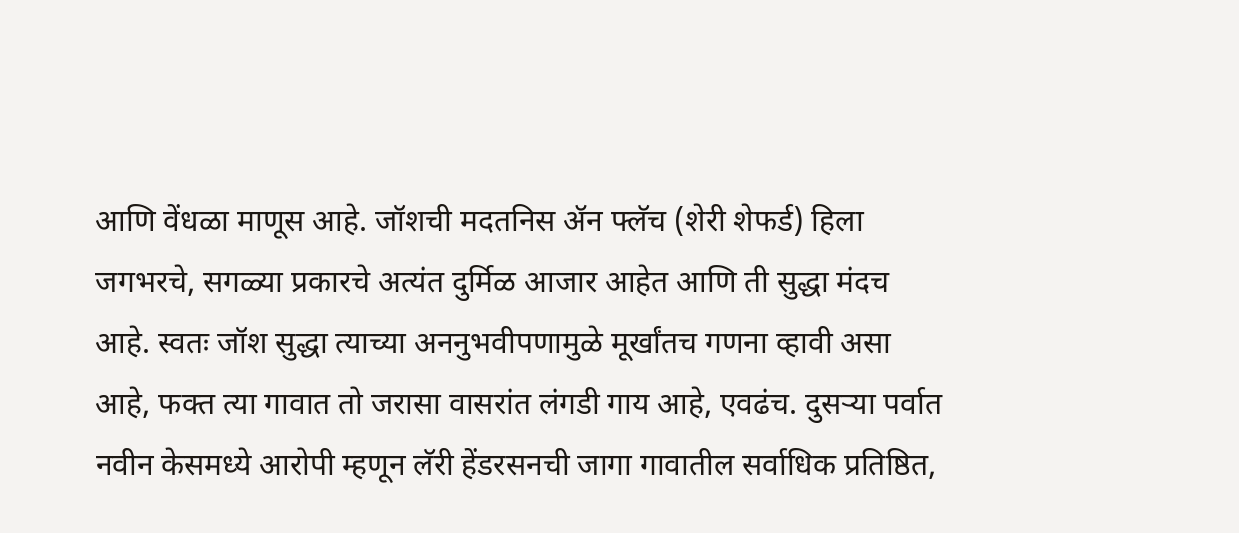आणि वेंधळा माणूस आहे. जॉशची मदतनिस ॲन फ्लॅच (शेरी शेफर्ड) हिला जगभरचे, सगळ्या प्रकारचे अत्यंत दुर्मिळ आजार आहेत आणि ती सुद्धा मंदच आहे. स्वतः जॉश सुद्धा त्याच्या अननुभवीपणामुळे मूर्खांतच गणना व्हावी असा आहे, फक्त त्या गावात तो जरासा वासरांत लंगडी गाय आहे, एवढंच. दुसऱ्या पर्वात नवीन केसमध्ये आरोपी म्हणून लॅरी हेंडरसनची जागा गावातील सर्वाधिक प्रतिष्ठित,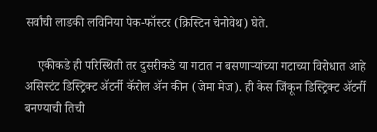सर्वांची लाडकी लविनिया पेक-फॉस्टर (क्रिस्टिन चेनोवेथ) घेते.

    एकीकडे ही परिस्थिती तर दुसरीकडे या गटात न बसणाऱ्यांच्या गटाच्या विरोधात आहे असिस्टंट डिस्ट्रिक्ट ॲटर्नी कॅरोल ॲन कीन (जेमा मेज). ही केस जिंकून डिस्ट्रिक्ट ॲटर्नी बनण्याची तिची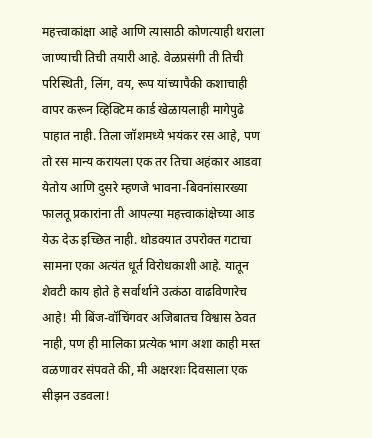महत्त्वाकांक्षा आहे आणि त्यासाठी कोणत्याही थराला जाण्याची तिची तयारी आहे. वेळप्रसंगी ती तिची परिस्थिती, लिंग, वय, रूप यांच्यापैकी कशाचाही वापर करून व्हिक्टिम कार्ड खेळायलाही मागेपुढे पाहात नाही. तिला जॉशमध्ये भयंकर रस आहे, पण तो रस मान्य करायला एक तर तिचा अहंकार आडवा येतोय आणि दुसरे म्हणजे भावना-बिवनांसारख्या फालतू प्रकारांना ती आपल्या महत्त्वाकांक्षेच्या आड येऊ देऊ इच्छित नाही. थोडक्यात उपरोक्त गटाचा सामना एका अत्यंत धूर्त विरोधकाशी आहे. यातून शेवटी काय होते हे सर्वार्थाने उत्कंठा वाढविणारेच आहे! मी बिंज-वॉचिंगवर अजिबातच विश्वास ठेवत नाही, पण ही मालिका प्रत्येक भाग अशा काही मस्त वळणावर संपवते की, मी अक्षरशः दिवसाला एक सीझन उडवला!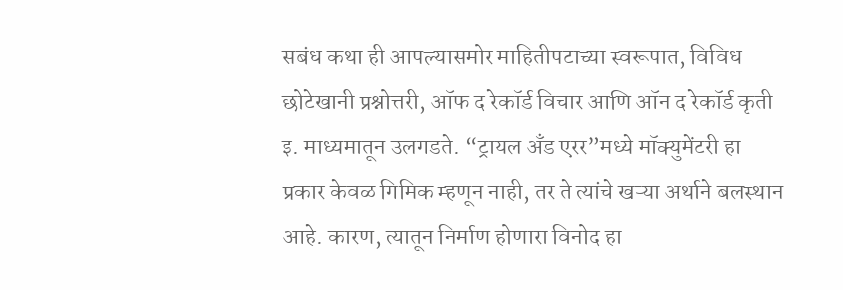सबंध कथा ही आपल्यासमोर माहितीपटाच्या स्वरूपात, विविध छोटेखानी प्रश्नोत्तरी, ऑफ द रेकॉर्ड विचार आणि ऑन द रेकॉर्ड कृती इ. माध्यमातून उलगडते. “ट्रायल अँड एरर”मध्ये मॉक्युमेंटरी हा प्रकार केवळ गिमिक म्हणून नाही, तर ते त्यांचे खऱ्या अर्थाने बलस्थान आहे. कारण, त्यातून निर्माण होणारा विनोद हा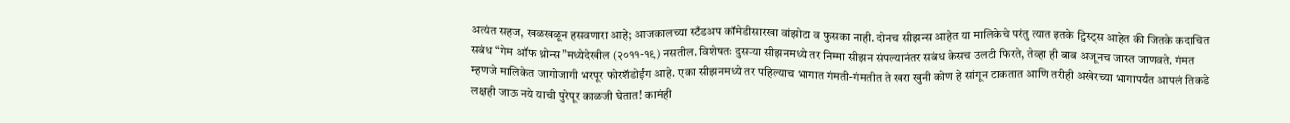अत्यंत सहज, खळखळून हसवणारा आहे; आजकालच्या स्टँडअप कॉमेडीसारखा वांझोटा व फुसका नाही. दोनच सीझन्स आहेत या मालिकेचे परंतु त्यात इतके ट्विस्ट्स आहेत की जितके कदाचित सबंध “गेम ऑफ थ्रोन्स”मध्येदेखील (२०११-१९) नसतील. विशेषतः दुसऱ्या सीझनमध्ये तर निम्मा सीझन संपल्यानंतर सबंध केसच उलटी फिरते, तेव्हा ही बाब अजूनच जास्त जाणवते. गंमत म्हणजे मालिकेत जागोजागी भरपूर फोरशॅडोईंग आहे. एका सीझनमध्ये तर पहिल्याच भागात गंमती-गंमतीत ते खरा खुनी कोण हे सांगून टाकतात आणि तरीही अखेरच्या भागापर्यंत आपलं तिकडे लक्षही जाऊ नये याची पुरेपूर काळजी घेतात! कामंही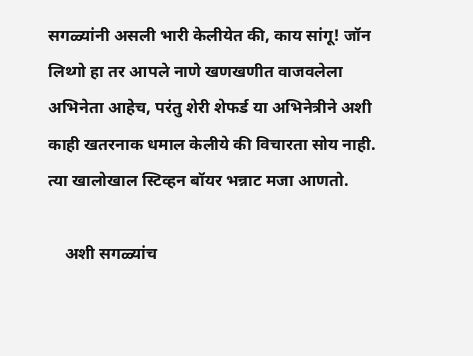सगळ्यांनी असली भारी केलीयेत की, काय सांगू! जॉन लिथ्गो हा तर आपले नाणे खणखणीत वाजवलेला अभिनेता आहेच, परंतु शेरी शेफर्ड या अभिनेत्रीने अशी काही खतरनाक धमाल केलीये की विचारता सोय नाही. त्या खालोखाल स्टिव्हन बॉयर भन्नाट मजा आणतो.

    अशी सगळ्यांच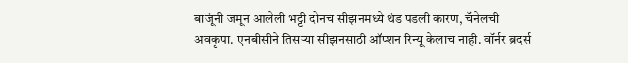बाजूंनी जमून आलेली भट्टी दोनच सीझनमध्ये थंड पडली कारण, चॅनेलची अवकृपा. एनबीसीने तिसऱ्या सीझनसाठी ऑप्शन रिन्यू केलाच नाही. वॉर्नर ब्रदर्स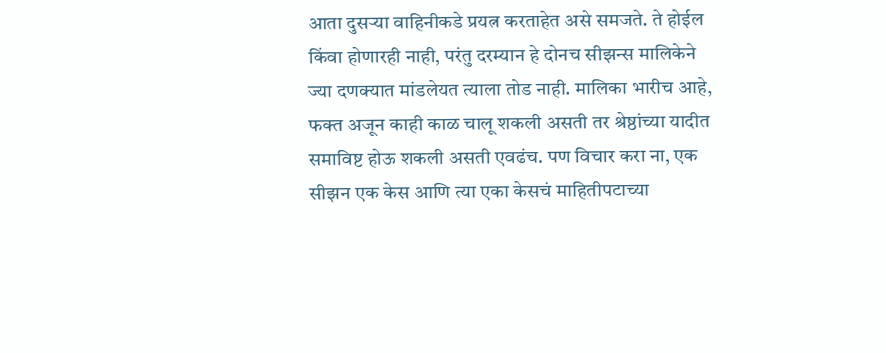आता दुसऱ्या वाहिनीकडे प्रयत्न करताहेत असे समजते. ते होईल किंवा होणारही नाही, परंतु दरम्यान हे दोनच सीझन्स मालिकेने ज्या दणक्यात मांडलेयत त्याला तोड नाही. मालिका भारीच आहे, फक्त अजून काही काळ चालू शकली असती तर श्रेष्ठांच्या यादीत समाविष्ट होऊ शकली असती एवढंच. पण विचार करा ना, एक सीझन एक केस आणि त्या एका केसचं माहितीपटाच्या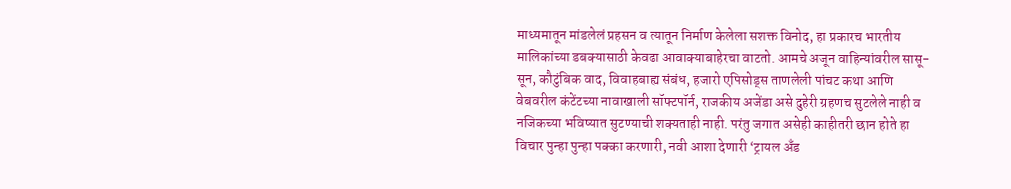माध्यमातून मांडलेलं प्रहसन व त्यातून निर्माण केलेला सशक्त विनोद, हा प्रकारच भारतीय मालिकांच्या डबक्यासाठी केवढा आवाक्याबाहेरचा वाटतो. आमचे अजून वाहिन्यांवरील सासू-सून, कौटुंबिक वाद, विवाहबाह्य संबंध, हजारो एपिसोड्स ताणलेली पांचट कथा आणि वेबवरील कंटेंटच्या नावाखाली सॉफ्टपॉर्न, राजकीय अजेंडा असे दुहेरी ग्रहणच सुटलेले नाही व नजिकच्या भविष्यात सुटण्याची शक्यताही नाही. परंतु जगात असेही काहीतरी छान होते हा विचार पुन्हा पुन्हा पक्का करणारी, नवी आशा देणारी ‘ट्रायल अँड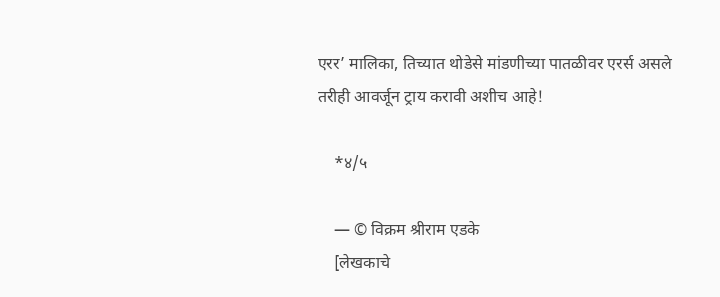एरर’ मालिका, तिच्यात थोडेसे मांडणीच्या पातळीवर एरर्स असले तरीही आवर्जून ट्राय करावी अशीच आहे!

    *४/५

    — © विक्रम श्रीराम एडके
    [लेखकाचे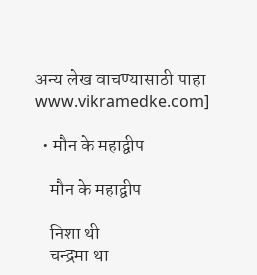अन्य लेख वाचण्यासाठी पाहा www.vikramedke.com]

  • मौन के महाद्वीप

    मौन के महाद्वीप

    निशा थी
    चन्द्रमा था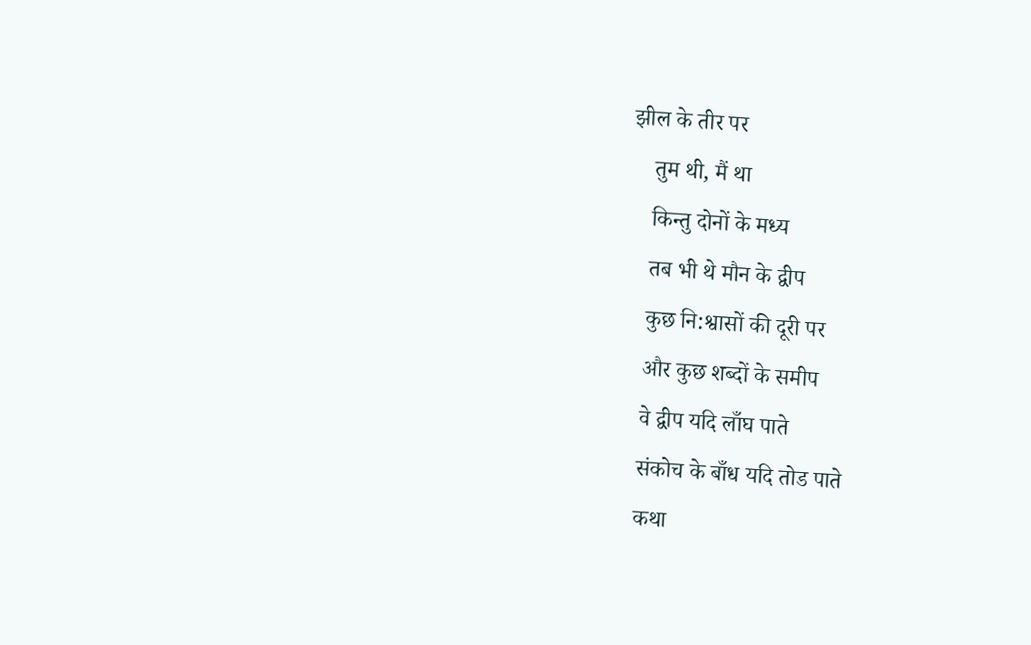झील के तीर पर
    तुम थी, मैं था
    किन्तु दोनों के मध्य
    तब भी थे मौन के द्वीप
    कुछ नि:श्वासों की दूरी पर
    और कुछ शब्दों के समीप
    वे द्वीप यदि लाँघ पाते
    संकोच के बाँध यदि तोड पाते
    कथा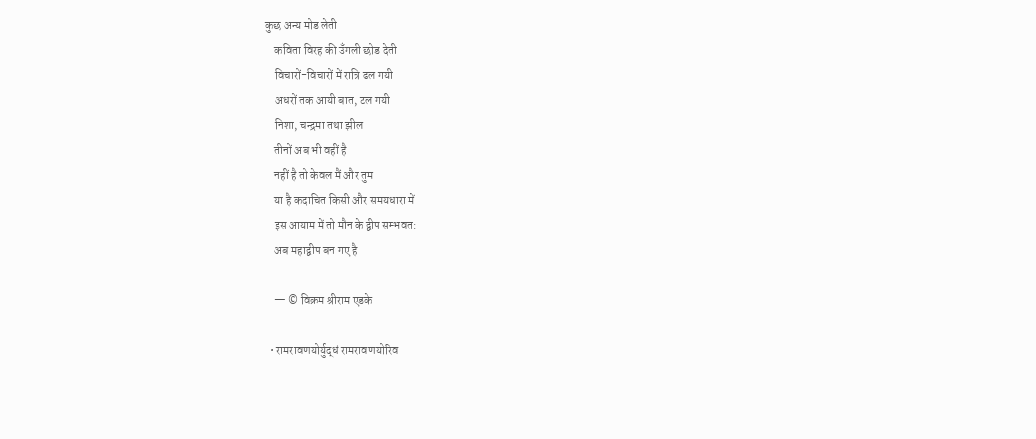कुछ अन्य मोड लेती
    कविता विरह की उँगली छोड देती
    विचारों-विचारों में रात्रि ढल गयी
    अधरों तक आयी बात, टल गयी
    निशा, चन्द्रमा तथा झील
    तीनों अब भी वहीं है
    नहीं है तो केवल मैं और तुम
    या है कदाचित किसी और समयधारा में
    इस आयाम में तो मौन के द्वीप सम्भवत:
    अब महाद्वीप बन गए है

    — © विक्रम श्रीराम एडके

  • रामरावणयोर्युद्धं रामरावणयोरिव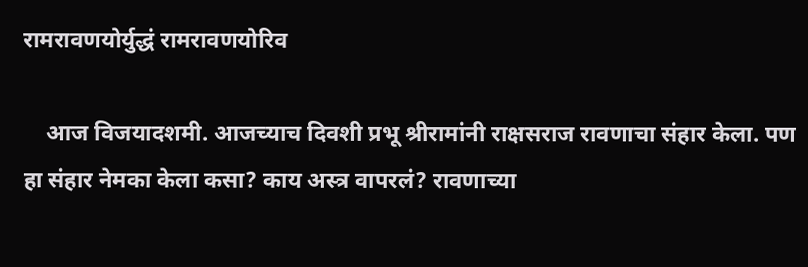रामरावणयोर्युद्धं रामरावणयोरिव

    आज विजयादशमी. आजच्याच दिवशी प्रभू श्रीरामांनी राक्षसराज रावणाचा संहार केला. पण हा संहार नेमका केला कसा? काय अस्त्र वापरलं? रावणाच्या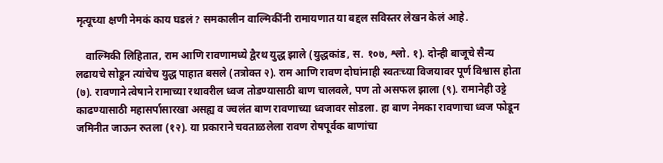मृत्यूच्या क्षणी नेमकं काय घडलं? समकालीन वाल्मिकींनी रामायणात या बद्दल सविस्तर लेखन केलं आहे.

    वाल्मिकी लिहितात, राम आणि रावणामध्ये द्वैरथ युद्ध झाले (युद्धकांड, स. १०७, श्लो. १). दोन्ही बाजूचे सैन्य लढायचे सोडून त्यांचेच युद्ध पाहात बसले (तत्रोक्त २). राम आणि रावण दोघांनाही स्वतःच्या विजयावर पूर्ण विश्वास होता (७). रावणाने त्वेषाने रामाच्या रथावरील ध्वज तोडण्यासाठी बाण चालवले, पण तो असफल झाला (९). रामानेही उट्टे काढण्यासाठी महासर्पासारखा असह्य व ज्वलंत बाण रावणाच्या ध्वजावर सोडला. हा बाण नेमका रावणाचा ध्वज फोडून जमिनीत जाऊन रुतला (१२). या प्रकाराने चवताळलेला रावण रोषपूर्वक बाणांचा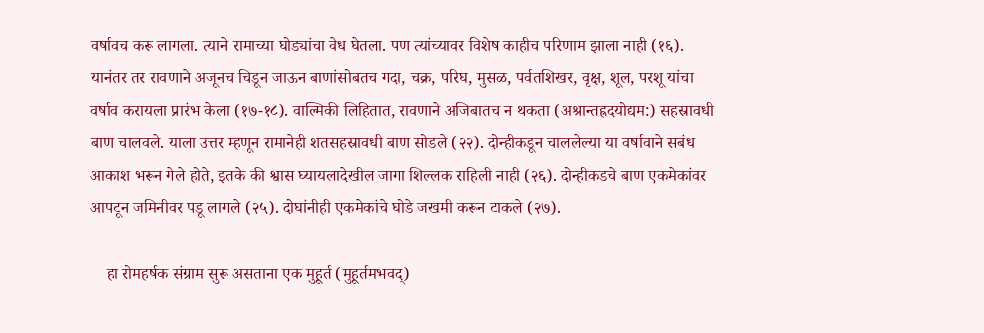वर्षावच करू लागला. त्याने रामाच्या घोड्यांचा वेध घेतला. पण त्यांच्यावर विशेष काहीच परिणाम झाला नाही (१६). यानंतर तर रावणाने अजूनच चिडून जाऊन बाणांसोबतच गदा, चक्र, परिघ, मुसळ, पर्वतशिखर, वृक्ष, शूल, परशू यांचा वर्षाव करायला प्रारंभ केला (१७-१८). वाल्मिकी लिहितात, रावणाने अजिबातच न थकता (अश्रान्तह्रदयोद्यम:) सहस्रावधी बाण चालवले. याला उत्तर म्हणून रामानेही शतसहस्रावधी बाण सोडले (२२). दोन्हीकडून चाललेल्या या वर्षावाने सबंध आकाश भरून गेले होते, इतके की श्वास घ्यायलादेखील जागा शिल्लक राहिली नाही (२६). दोन्हीकडचे बाण एकमेकांवर आपटून जमिनीवर पडू लागले (२५). दोघांनीही एकमेकांचे घोडे जखमी करून टाकले (२७).

    हा रोमहर्षक संग्राम सुरू असताना एक मुहूर्त (मुहूर्तमभवद्)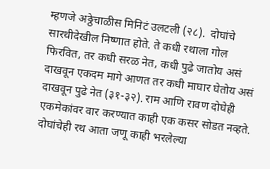म्हणजे अठ्ठेचाळीस मिनिटं उलटली (२८).  दोघांचे सारथीदेखील निष्णात होते. ते कधी रथाला गोल फिरवित, तर कधी सरळ नेत, कधी पुढे जातोय असं दाखवून एकदम मागे आणत तर कधी माघार घेतोय असं दाखवून पुढे नेत (३१-३२). राम आणि रावण दोघेही एकमेकांवर वार करण्यात काही एक कसर सोडत नव्हते. दोघांचेही रथ आता जणू काही भरलेल्या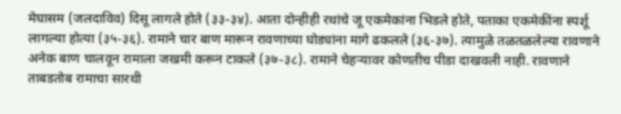मेघासम (जलदाविव) दिसू लागले होते (३३-३४). आता दोन्हीही रथांचे जू एकमेकांना भिडले होते, पताका एकमेकींना स्पर्शू लागल्या होत्या (३५-३६). रामाने चार बाण मारून रावणाच्या घोड्यांना मागे ढकलले (३६-३७). त्यामुळे तळतळलेल्या रावणाने अनेक बाण चालवून रामाला जखमी करून टाकले (३७-३८). रामाने चेहऱ्यावर कोणतीच पीडा दाखवली नाही. रावणाने ताबडतोब रामाचा सारथी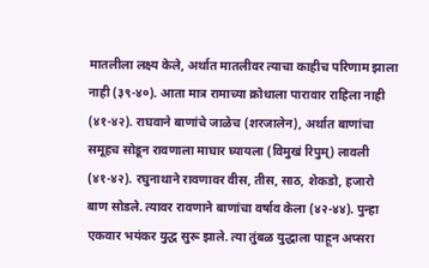मातलीला लक्ष्य केले, अर्थात मातलीवर त्याचा काहीच परिणाम झाला नाही (३९-४०). आता मात्र रामाच्या क्रोधाला पारावार राहिला नाही (४१-४२). राघवाने बाणांचे जाळेच (शरजालेन), अर्थात बाणांचा समूहच सोडून रावणाला माघार घ्यायला (विमुखं रिपुम्) लावली (४१-४२). रघुनाथाने रावणावर वीस, तीस, साठ, शेकडो, हजारो बाण सोडले. त्यावर रावणाने बाणांचा वर्षाव केला (४२-४४). पुन्हा एकवार भयंकर युद्ध सुरू झाले. त्या तुंबळ युद्धाला पाहून अप्सरा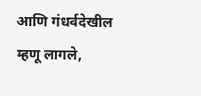आणि गंधर्वदेखील म्हणू लागले,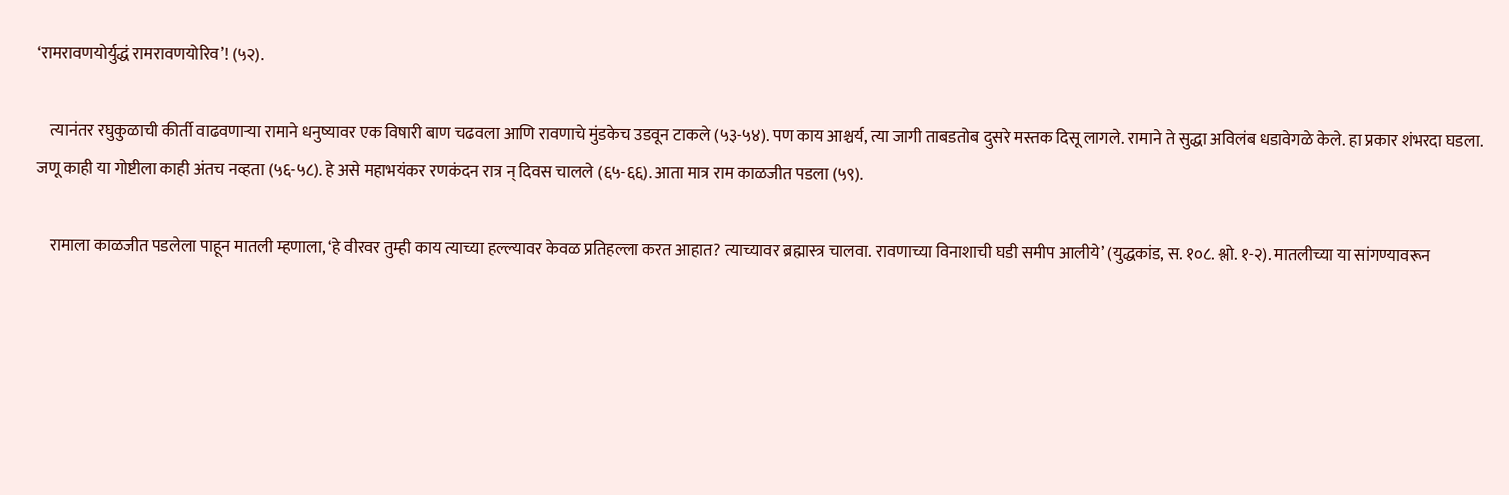‘रामरावणयोर्युद्धं रामरावणयोरिव’! (५२).

    त्यानंतर रघुकुळाची कीर्ती वाढवणाऱ्या रामाने धनुष्यावर एक विषारी बाण चढवला आणि रावणाचे मुंडकेच उडवून टाकले (५३-५४). पण काय आश्चर्य, त्या जागी ताबडतोब दुसरे मस्तक दिसू लागले. रामाने ते सुद्धा अविलंब धडावेगळे केले. हा प्रकार शंभरदा घडला. जणू काही या गोष्टीला काही अंतच नव्हता (५६-५८). हे असे महाभयंकर रणकंदन रात्र न् दिवस चालले (६५-६६). आता मात्र राम काळजीत पडला (५९).

    रामाला काळजीत पडलेला पाहून मातली म्हणाला, ‘हे वीरवर तुम्ही काय त्याच्या हल्ल्यावर केवळ प्रतिहल्ला करत आहात? त्याच्यावर ब्रह्मास्त्र चालवा. रावणाच्या विनाशाची घडी समीप आलीये’ (युद्धकांड, स. १०८. श्लो. १-२). मातलीच्या या सांगण्यावरून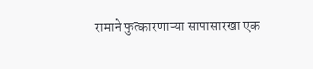रामाने फुत्कारणाऱ्या सापासारखा एक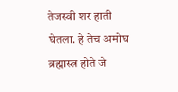तेजस्वी शर हाती घेतला. हे तेच अमोघ ब्रह्मास्त्र होते जे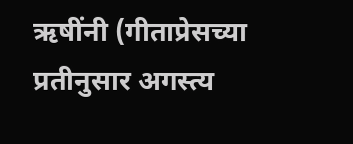ऋषींनी (गीताप्रेसच्या प्रतीनुसार अगस्त्य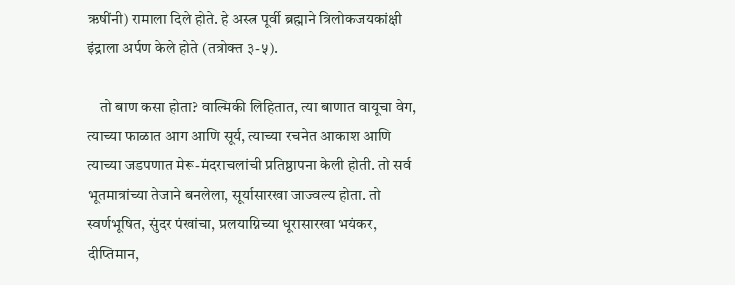ऋषींनी) रामाला दिले होते. हे अस्त्र पूर्वी ब्रह्माने त्रिलोकजयकांक्षी इंद्राला अर्पण केले होते (तत्रोक्त ३-५).

    तो बाण कसा होता? वाल्मिकी लिहितात, त्या बाणात वायूचा वेग, त्याच्या फाळात आग आणि सूर्य, त्याच्या रचनेत आकाश आणि त्याच्या जडपणात मेरू-मंदराचलांची प्रतिष्ठापना केली होती. तो सर्व भूतमात्रांच्या तेजाने बनलेला, सूर्यासारखा जाज्वल्य होता. तो स्वर्णभूषित, सुंदर पंखांचा, प्रलयाग्निच्या धूरासारखा भयंकर, दीप्तिमान,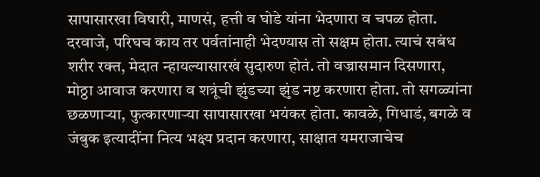सापासारखा विषारी, माणसं, हत्ती व घोडे यांना भेदणारा व चपळ होता. दरवाजे, परिघच काय तर पर्वतांनाही भेदण्यास तो सक्षम होता. त्याचं सबंध शरीर रक्त, मेदात न्हायल्यासारखं सुदारुण होतं. तो वज्रासमान दिसणारा, मोठ्ठा आवाज करणारा व शत्रूंची झुंडच्या झुंड नष्ट करणारा होता. तो सगळ्यांना छळणाऱ्या, फुत्कारणाऱ्या सापासारखा भयंकर होता. कावळे, गिधाडं, बगळे व जंबुक इत्यादींना नित्य भक्ष्य प्रदान करणारा, साक्षात यमराजाचेच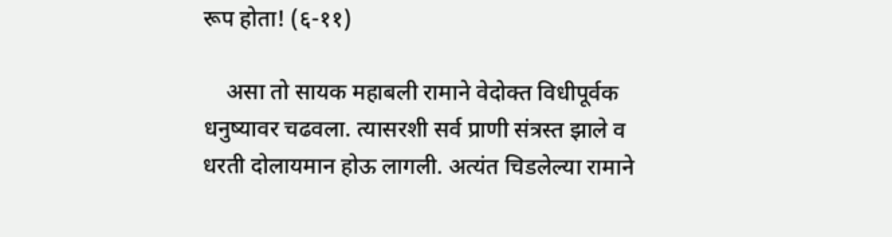रूप होता! (६-११)

    असा तो सायक महाबली रामाने वेदोक्त विधीपूर्वक धनुष्यावर चढवला. त्यासरशी सर्व प्राणी संत्रस्त झाले व धरती दोलायमान होऊ लागली. अत्यंत चिडलेल्या रामाने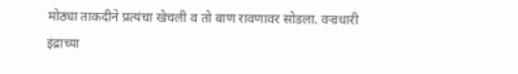मोठ्या ताकदीने प्रत्यंचा खेचली व तो बाण रावणावर सोडला. वज्रधारी इंद्राच्या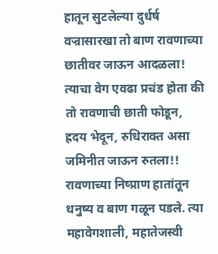हातून सुटलेल्या दुर्धर्ष वज्रासारखा तो बाण रावणाच्या छातीवर जाऊन आदळला! त्याचा वेग एवढा प्रचंड होता की तो रावणाची छाती फोडून, ह्रदय भेदून, रुधिराक्त असा जमिनीत जाऊन रुतला!! रावणाच्या निष्प्राण हातांतून धनुष्य व बाण गळून पडले. त्या महावेगशाली, महातेजस्वी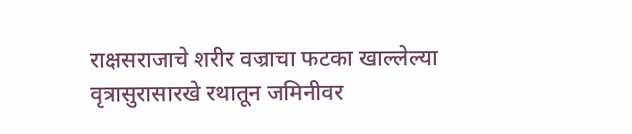राक्षसराजाचे शरीर वज्राचा फटका खाल्लेल्या वृत्रासुरासारखे रथातून जमिनीवर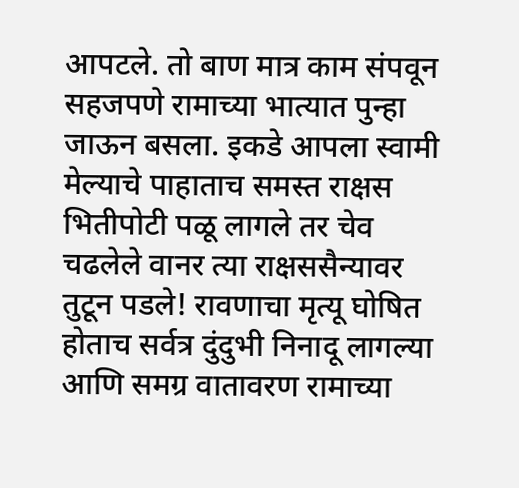आपटले. तो बाण मात्र काम संपवून सहजपणे रामाच्या भात्यात पुन्हा जाऊन बसला. इकडे आपला स्वामी मेल्याचे पाहाताच समस्त राक्षस भितीपोटी पळू लागले तर चेव चढलेले वानर त्या राक्षससैन्यावर तुटून पडले! रावणाचा मृत्यू घोषित होताच सर्वत्र दुंदुभी निनादू लागल्या आणि समग्र वातावरण रामाच्या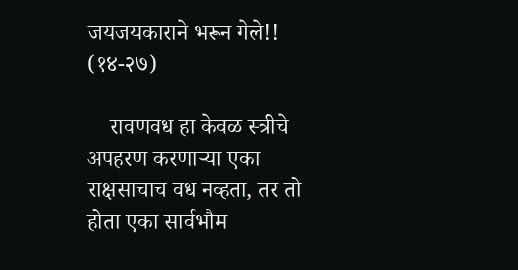जयजयकाराने भरून गेले!! (१४-२७)

    रावणवध हा केवळ स्त्रीचे अपहरण करणाऱ्या एका राक्षसाचाच वध नव्हता, तर तो होता एका सार्वभौम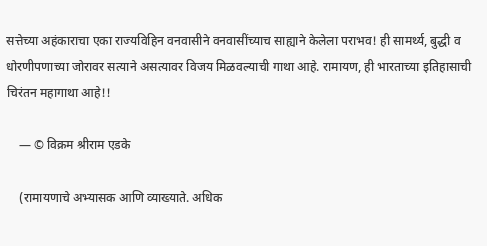सत्तेच्या अहंकाराचा एका राज्यविहिन वनवासीने वनवासींच्याच साह्याने केलेला पराभव! ही सामर्थ्य, बुद्धी व धोरणीपणाच्या जोरावर सत्याने असत्यावर विजय मिळवल्याची गाथा आहे. रामायण, ही भारताच्या इतिहासाची चिरंतन महागाथा आहे!!

    — © विक्रम श्रीराम एडके

    (रामायणाचे अभ्यासक आणि व्याख्याते. अधिक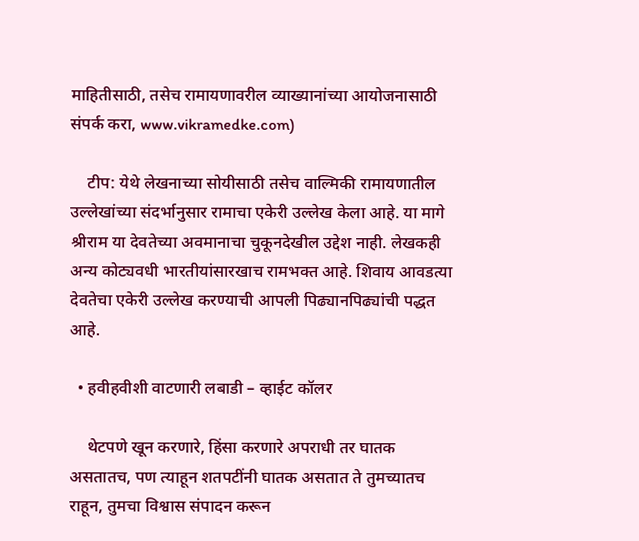माहितीसाठी, तसेच रामायणावरील व्याख्यानांच्या आयोजनासाठी संपर्क करा, www.vikramedke.com)

    टीप: येथे लेखनाच्या सोयीसाठी तसेच वाल्मिकी रामायणातील उल्लेखांच्या संदर्भानुसार रामाचा एकेरी उल्लेख केला आहे. या मागे श्रीराम या देवतेच्या अवमानाचा चुकूनदेखील उद्देश नाही. लेखकही अन्य कोट्यवधी भारतीयांसारखाच रामभक्त आहे. शिवाय आवडत्या देवतेचा एकेरी उल्लेख करण्याची आपली पिढ्यानपिढ्यांची पद्धत आहे.

  • हवीहवीशी वाटणारी लबाडी – व्हाईट कॉलर

    थेटपणे खून करणारे, हिंसा करणारे अपराधी तर घातक असतातच, पण त्याहून शतपटींनी घातक असतात ते तुमच्यातच राहून, तुमचा विश्वास संपादन करून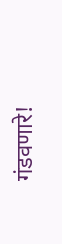गंडवणारे!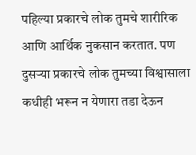पहिल्या प्रकारचे लोक तुमचे शारीरिक आणि आर्थिक नुकसान करतात. पण दुसऱ्या प्रकारचे लोक तुमच्या विश्वासाला कधीही भरून न येणारा तडा देऊन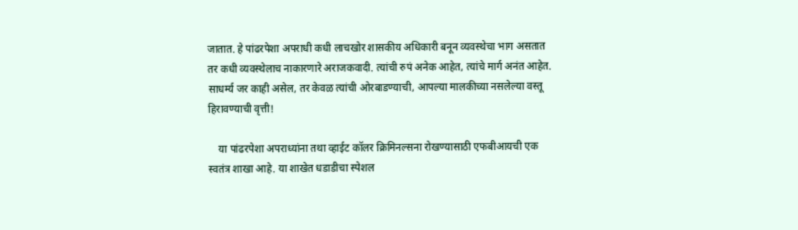जातात. हे पांढरपेशा अपराधी कधी लाचखोर शासकीय अधिकारी बनून व्यवस्थेचा भाग असतात तर कधी व्यवस्थेलाच नाकारणारे अराजकवादी. त्यांची रुपं अनेक आहेत, त्यांचे मार्ग अनंत आहेत. साधर्म्य जर काही असेल, तर केवळ त्यांची ओरबाडण्याची, आपल्या मालकीच्या नसलेल्या वस्तू हिरावण्याची वृत्ती!

    या पांढरपेशा अपराध्यांना तथा व्हाईट कॉलर क्रिमिनल्सना रोखण्यासाठी एफबीआयची एक स्वतंत्र शाखा आहे. या शाखेत धडाडीचा स्पेशल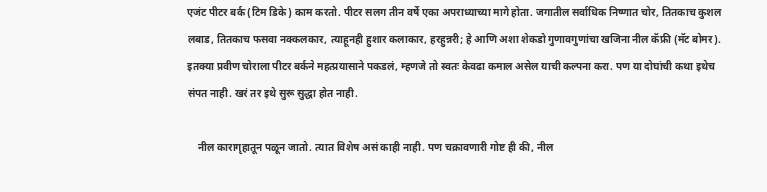एजंट पीटर बर्क (टिम डिके) काम करतो. पीटर सलग तीन वर्षे एका अपराध्याच्या मागे होता. जगातील सर्वाधिक निष्णात चोर, तितकाच कुशल लबाड, तितकाच फसवा नक्कलकार, त्याहूनही हुशार कलाकार, हरहुन्नरी; हे आणि अशा शेकडो गुणावगुणांचा खजिना नील कॅफ्री (मॅट बोमर). इतक्या प्रवीण चोराला पीटर बर्कने महत्प्रयासाने पकडलं, म्हणजे तो स्वतः केवढा कमाल असेल याची कल्पना करा. पण या दोघांची कथा इथेच संपत नाही. खरं तर इथे सुरू सुद्धा होत नाही.

    नील कारागृहातून पळून जातो. त्यात विशेष असं काही नाही. पण चक्रावणारी गोष्ट ही की, नील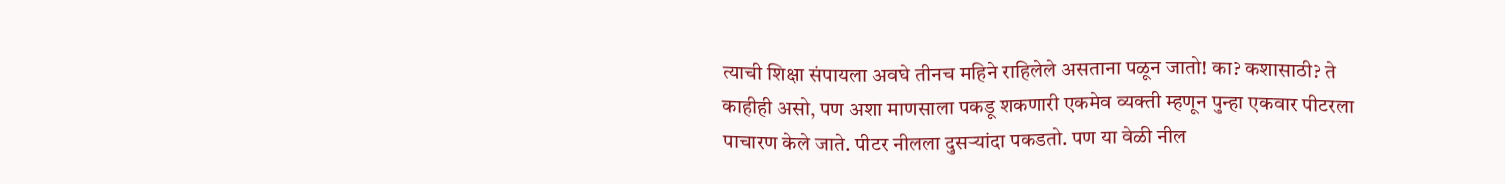त्याची शिक्षा संपायला अवघे तीनच महिने राहिलेले असताना पळून जातो! का? कशासाठी? ते काहीही असो, पण अशा माणसाला पकडू शकणारी एकमेव व्यक्ती म्हणून पुन्हा एकवार पीटरला पाचारण केले जाते. पीटर नीलला दुसऱ्यांदा पकडतो. पण या वेळी नील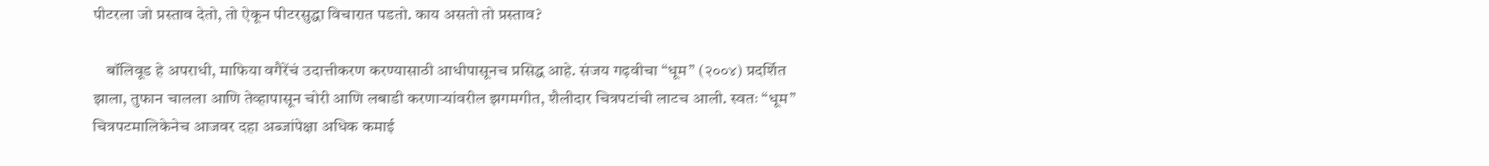पीटरला जो प्रस्ताव देतो, तो ऐकून पीटरसुद्धा विचारात पडतो. काय असतो तो प्रस्ताव?

    बॉलिवूड हे अपराधी, माफिया वगैरेंचं उदात्तीकरण करण्यासाठी आधीपासूनच प्रसिद्ध आहे. संजय गढ़वीचा “धूम” (२००४) प्रदर्शित झाला, तुफान चालला आणि तेव्हापासून चोरी आणि लबाडी करणाऱ्यांवरील झगमगीत, शैलीदार चित्रपटांची लाटच आली. स्वतः “धूम” चित्रपटमालिकेनेच आजवर दहा अब्जांपेक्षा अधिक कमाई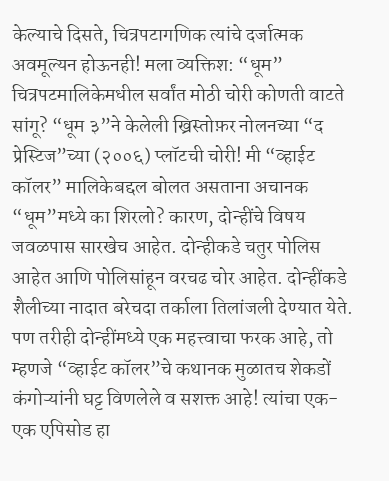केल्याचे दिसते, चित्रपटागणिक त्यांचे दर्जात्मक अवमूल्यन होऊनही! मला व्यक्तिश: “धूम” चित्रपटमालिकेमधील सर्वांत मोठी चोरी कोणती वाटते सांगू? “धूम ३”ने केलेली ख्रिस्तोफ़र नोलनच्या “द प्रेस्टिज”च्या (२००६) प्लॉटची चोरी! मी “व्हाईट कॉलर” मालिकेबद्दल बोलत असताना अचानक “धूम”मध्ये का शिरलो? कारण, दोन्हींचे विषय जवळपास सारखेच आहेत. दोन्हीकडे चतुर पोलिस आहेत आणि पोलिसांहून वरचढ चोर आहेत. दोन्हींकडे शैलीच्या नादात बरेचदा तर्काला तिलांजली देण्यात येते. पण तरीही दोन्हींमध्ये एक महत्त्वाचा फरक आहे, तो म्हणजे “व्हाईट कॉलर”चे कथानक मुळातच शेकडों कंगोऱ्यांनी घट्ट विणलेले व सशक्त आहे! त्यांचा एक-एक एपिसोड हा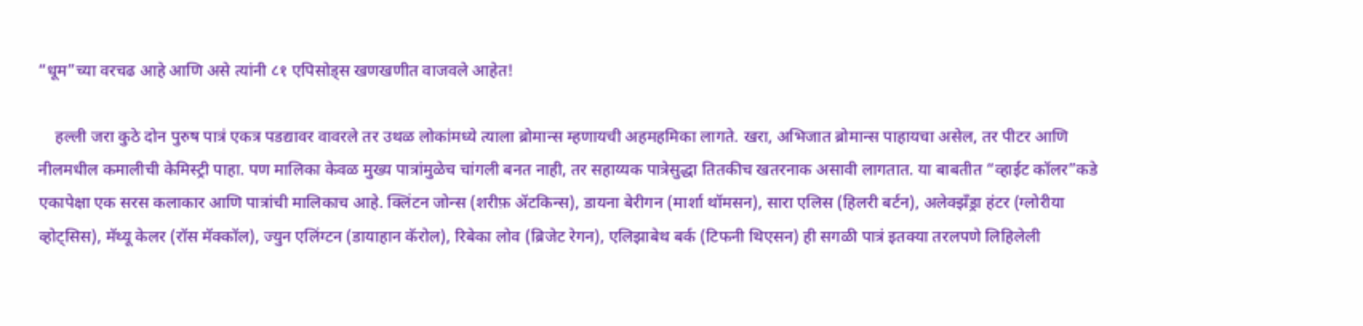“धूम”च्या वरचढ आहे आणि असे त्यांनी ८१ एपिसोड्स खणखणीत वाजवले आहेत!

    हल्ली जरा कुठे दोन पुरुष पात्रं एकत्र पडद्यावर वावरले तर उथळ लोकांमध्ये त्याला ब्रोमान्स म्हणायची अहमहमिका लागते. खरा, अभिजात ब्रोमान्स पाहायचा असेल, तर पीटर आणि नीलमधील कमालीची केमिस्ट्री पाहा. पण मालिका केवळ मुख्य पात्रांमुळेच चांगली बनत नाही, तर सहाय्यक पात्रेसुद्धा तितकीच खतरनाक असावी लागतात. या बाबतीत “व्हाईट कॉलर”कडे एकापेक्षा एक सरस कलाकार आणि पात्रांची मालिकाच आहे. क्लिंटन जोन्स (शरीफ़ ॲटकिन्स), डायना बेरीगन (मार्शा थॉमसन), सारा एलिस (हिलरी बर्टन), अलेक्झँड्रा हंटर (ग्लोरीया व्होट्सिस), मॅथ्यू केलर (रॉस मॅक्कॉल), ज्युन एलिंग्टन (डायाहान कॅरोल), रिबेका लोव (ब्रिजेट रेगन), एलिझाबेथ बर्क (टिफनी थिएसन) ही सगळी पात्रं इतक्या तरलपणे लिहिलेली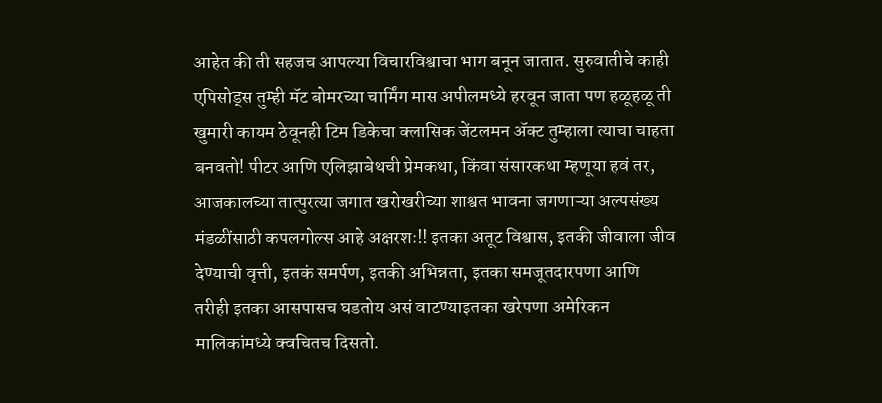आहेत की ती सहजच आपल्या विचारविश्वाचा भाग बनून जातात. सुरुवातीचे काही एपिसोड्स तुम्ही मॅट बोमरच्या चार्मिंग मास अपीलमध्ये हरवून जाता पण हळूहळू ती खुमारी कायम ठेवूनही टिम डिकेचा क्लासिक जेंटलमन ॲक्ट तुम्हाला त्याचा चाहता बनवतो! पीटर आणि एलिझाबेथची प्रेमकथा, किंवा संसारकथा म्हणूया हवं तर, आजकालच्या तात्पुरत्या जगात खरोखरीच्या शाश्वत भावना जगणाऱ्या अल्पसंख्य मंडळींसाठी कपलगोल्स आहे अक्षरशः!! इतका अतूट विश्वास, इतकी जीवाला जीव देण्याची वृत्ती, इतकं समर्पण, इतकी अभिन्नता, इतका समजूतदारपणा आणि तरीही इतका आसपासच घडतोय असं वाटण्याइतका खरेपणा अमेरिकन मालिकांमध्ये क्वचितच दिसतो.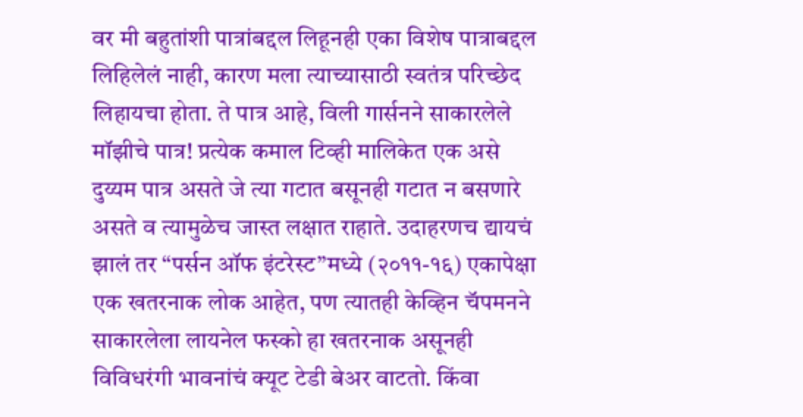वर मी बहुतांशी पात्रांबद्दल लिहूनही एका विशेष पात्राबद्दल लिहिलेलं नाही, कारण मला त्याच्यासाठी स्वतंत्र परिच्छेद लिहायचा होता. ते पात्र आहे, विली गार्सनने साकारलेले मॉझीचे पात्र! प्रत्येक कमाल टिव्ही मालिकेत एक असे दुय्यम पात्र असते जे त्या गटात बसूनही गटात न बसणारे असते व त्यामुळेच जास्त लक्षात राहाते. उदाहरणच द्यायचं झालं तर “पर्सन ऑफ इंटरेस्ट”मध्ये (२०११-१६) एकापेक्षा एक खतरनाक लोक आहेत, पण त्यातही केव्हिन चॅपमनने साकारलेला लायनेल फस्को हा खतरनाक असूनही विविधरंगी भावनांचं क्यूट टेडी बेअर वाटतो. किंवा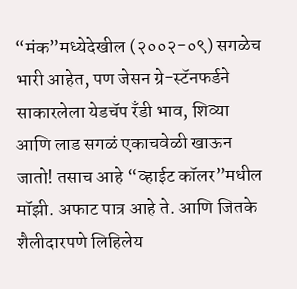“मंक”मध्येदेखील (२००२-०९) सगळेच भारी आहेत, पण जेसन ग्रे-स्टॅनफर्डने साकारलेला येडचॅप रँडी भाव, शिव्या आणि लाड सगळं एकाचवेळी खाऊन जातो! तसाच आहे “व्हाईट कॉलर”मधील मॉझी. अफाट पात्र आहे ते. आणि जितके शैलीदारपणे लिहिलेय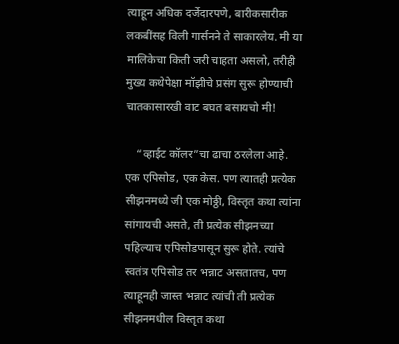त्याहून अधिक दर्जेदारपणे, बारीकसारीक लकबींसह विली गार्सनने ते साकारलेय. मी या मालिकेचा किती जरी चाहता असलो, तरीही मुख्य कथेपेक्षा मॉझीचे प्रसंग सुरू होण्याची चातकासारखी वाट बघत बसायचो मी!

    “व्हाईट कॉलर”चा ढाचा ठरलेला आहे. एक एपिसोड, एक केस. पण त्यातही प्रत्येक सीझनमध्ये जी एक मोठ्ठी, विस्तृत कथा त्यांना सांगायची असते, ती प्रत्येक सीझनच्या पहिल्याच एपिसोडपासून सुरू होते. त्यांचे स्वतंत्र एपिसोड तर भन्नाट असतातच, पण त्याहूनही जास्त भन्नाट त्यांची ती प्रत्येक सीझनमधील विस्तृत कथा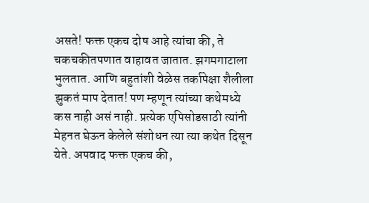असते! फक्त एकच दोष आहे त्यांचा की, ते चकचकीतपणात वाहावत जातात. झगमगाटाला भुलतात. आणि बहुतांशी वेळेस तर्कापेक्षा शैलीला झुकतं माप देतात! पण म्हणून त्यांच्या कथेमध्ये कस नाही असं नाही. प्रत्येक एपिसोडसाठी त्यांनी मेहनत घेऊन केलेले संशोधन त्या त्या कथेत दिसून येते. अपवाद फक्त एकच की,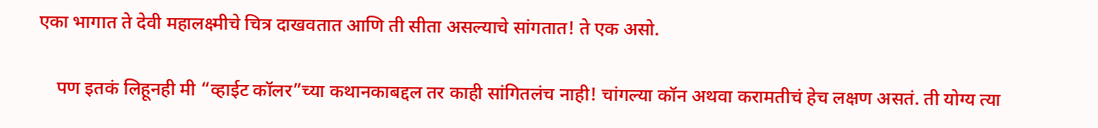एका भागात ते देवी महालक्ष्मीचे चित्र दाखवतात आणि ती सीता असल्याचे सांगतात! ते एक असो.

    पण इतकं लिहूनही मी “व्हाईट कॉलर”च्या कथानकाबद्दल तर काही सांगितलंच नाही! चांगल्या कॉन अथवा करामतीचं हेच लक्षण असतं. ती योग्य त्या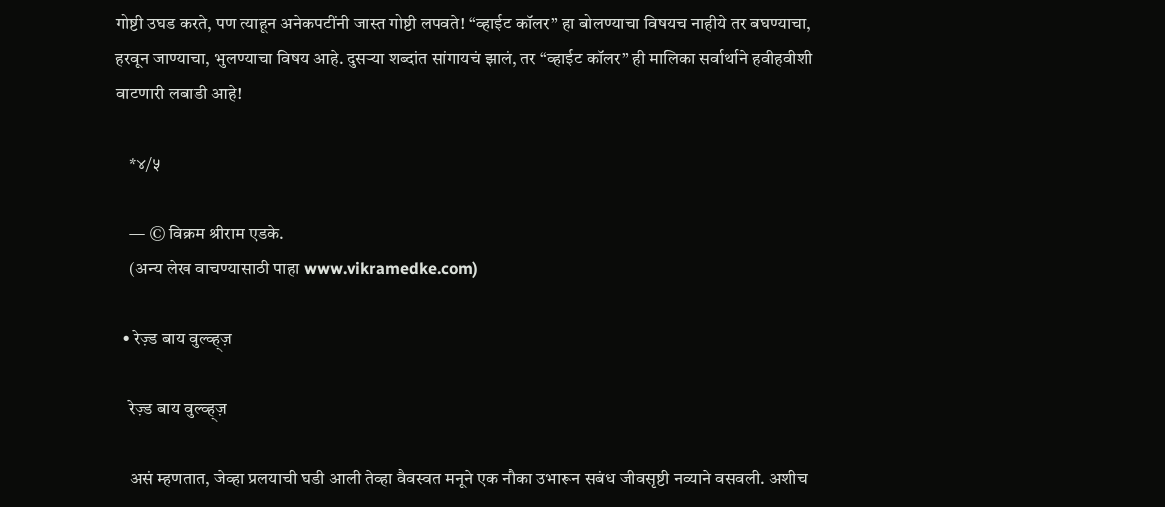गोष्टी उघड करते, पण त्याहून अनेकपटींनी जास्त गोष्टी लपवते! “व्हाईट कॉलर” हा बोलण्याचा विषयच नाहीये तर बघण्याचा, हरवून जाण्याचा, भुलण्याचा विषय आहे. दुसऱ्या शब्दांत सांगायचं झालं, तर “व्हाईट कॉलर” ही मालिका सर्वार्थाने हवीहवीशी वाटणारी लबाडी आहे!

    *४/५

    — © विक्रम श्रीराम एडके.
    (अन्य लेख वाचण्यासाठी पाहा www.vikramedke.com)

  • रेज़्ड बाय वुल्व्ह्ज़

    रेज़्ड बाय वुल्व्ह्ज़

    असं म्हणतात, जेव्हा प्रलयाची घडी आली तेव्हा वैवस्वत मनूने एक नौका उभारून सबंध जीवसृष्टी नव्याने वसवली. अशीच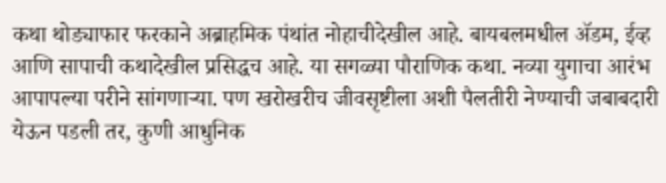कथा थोड्याफार फरकाने अब्राहमिक पंथांत नोहाचीदेखील आहे. बायबलमधील ॲडम, ईव्ह आणि सापाची कथादेखील प्रसिद्धच आहे. या सगळ्या पौराणिक कथा. नव्या युगाचा आरंभ आपापल्या परीने सांगणाऱ्या. पण खरोखरीच जीवसृष्टीला अशी पैलतीरी नेण्याची जबाबदारी येऊन पडली तर, कुणी आधुनिक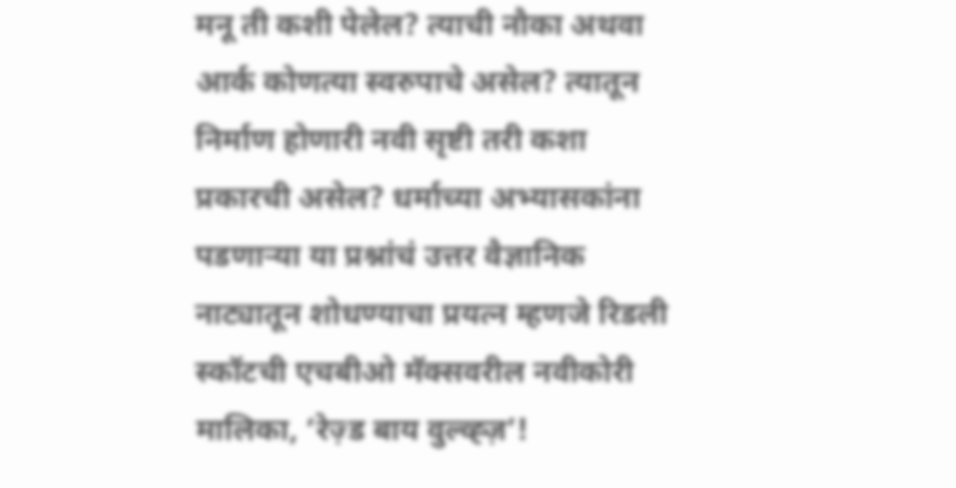मनू ती कशी पेलेल? त्याची नौका अथवा आर्क कोणत्या स्वरुपाचे असेल? त्यातून निर्माण होणारी नवी सृष्टी तरी कशा प्रकारची असेल? धर्माच्या अभ्यासकांना पडणाऱ्या या प्रश्नांचं उत्तर वैज्ञानिक नाट्यातून शोधण्याचा प्रयत्न म्हणजे रिडली स्कॉटची एचबीओ मॅक्सवरील नवीकोरी मालिका, ‘रेज़्ड बाय वुल्व्ह्ज़’!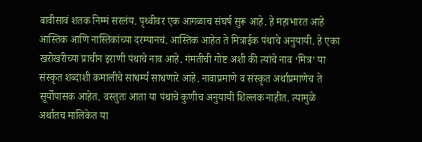बावीसावं शतक निम्मं सरलंय. पृथ्वीवर एक आगळाच संघर्ष सुरू आहे. हे महाभारत आहे आस्तिक आणि नास्तिकांच्या दरम्यानचं. आस्तिक आहेत ते मित्राईक पंथाचे अनुयायी. हे एका खरोखरीच्या प्राचीन इराणी पंथाचे नाव आहे. गंमतीची गोष्ट अशी की त्यांचे नाव ‘मित्र’ या संस्कृत शब्दाशी कमालीचे साधर्म्य साधणारे आहे. नावाप्रमाणे व संस्कृत अर्थाप्रमाणेच ते सूर्योपासक आहेत. वस्तुतः आता या पंथाचे कुणीच अनुयायी शिल्लक नाहीत. त्यामुळे अर्थातच मालिकेत या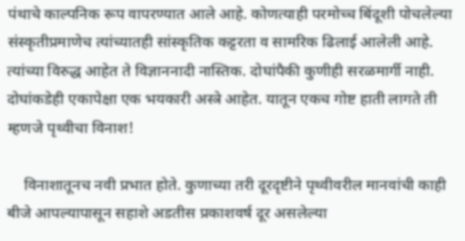पंथाचे काल्पनिक रूप वापरण्यात आले आहे. कोणत्याही परमोच्च बिंदूशी पोचलेल्या संस्कृतीप्रमाणेच त्यांच्यातही सांस्कृतिक कट्टरता व सामरिक ढिलाई आलेली आहे. त्यांच्या विरुद्ध आहेत ते विज्ञाननादी नास्तिक. दोघांपैकी कुणीही सरळमार्गी नाही. दोघांकडेही एकापेक्षा एक भयकारी अस्त्रे आहेत. यातून एकच गोष्ट हाती लागते ती म्हणजे पृथ्वीचा विनाश!

    विनाशातूनच नवी प्रभात होते. कुणाच्या तरी दूरदृष्टीने पृथ्वीवरील मानवांची काही बीजे आपल्यापासून सहाशे अडतीस प्रकाशवर्ष दूर असलेल्या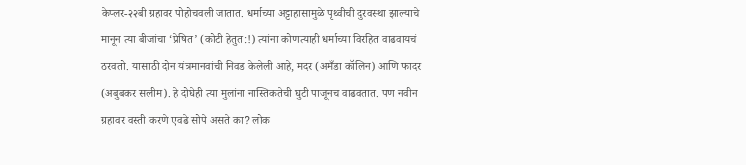केप्लर-२२बी ग्रहावर पोहोचवली जातात. धर्माच्या अट्टाहासामुळे पृथ्वीची दुरवस्था झाल्याचे मानून त्या बीजांचा ‘प्रेषित’ (कोटी हेतुत:!) त्यांना कोणत्याही धर्माच्या विरहित वाढवायचं ठरवतो. यासाठी दोन यंत्रमानवांची निवड केलेली आहे, मदर (अमँडा कॉलिन) आणि फादर (अबुबकर सलीम). हे दोघेही त्या मुलांना नास्तिकतेची घुटी पाजूनच वाढवतात. पण नवीन ग्रहावर वस्ती करणे एवढे सोपे असते का? लोक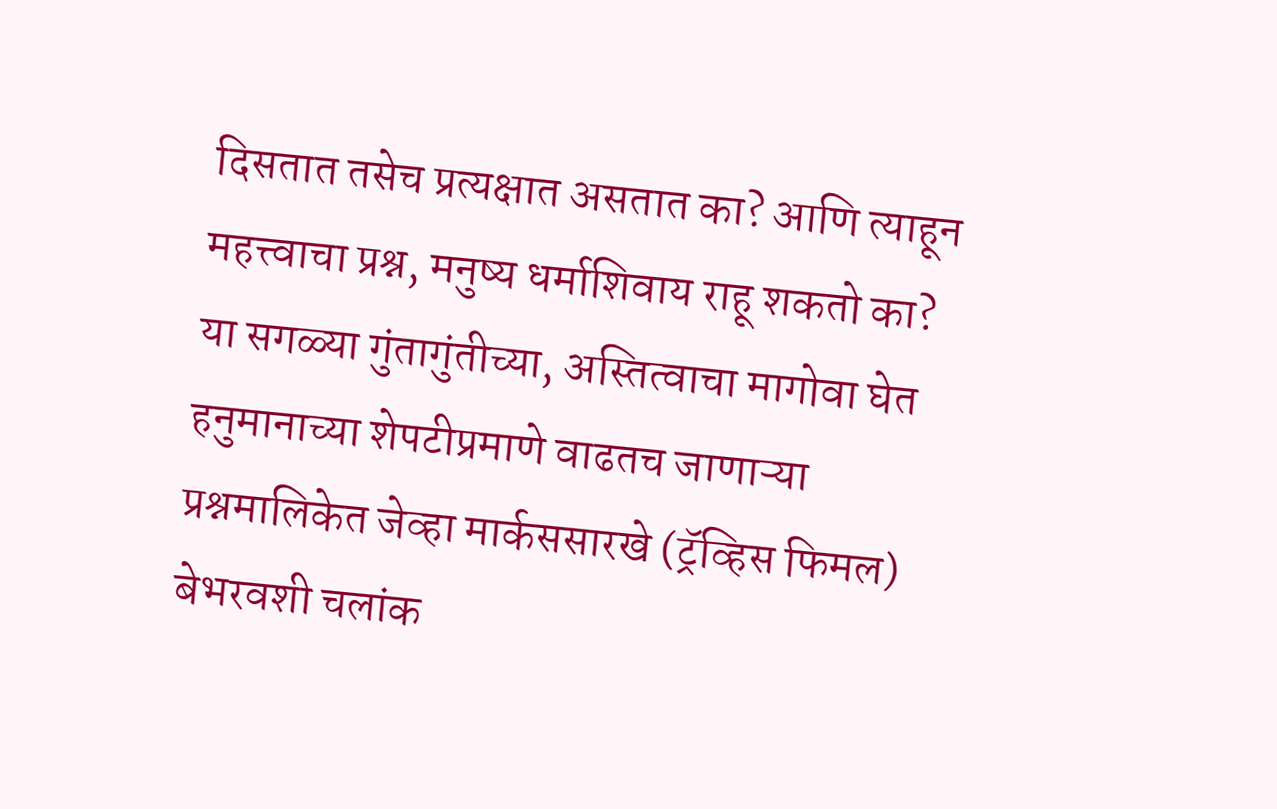दिसतात तसेच प्रत्यक्षात असतात का? आणि त्याहून महत्त्वाचा प्रश्न, मनुष्य धर्माशिवाय राहू शकतो का? या सगळ्या गुंतागुंतीच्या, अस्तित्वाचा मागोवा घेत हनुमानाच्या शेपटीप्रमाणे वाढतच जाणाऱ्या प्रश्नमालिकेत जेव्हा मार्कससारखे (ट्रॅव्हिस फिमल) बेभरवशी चलांक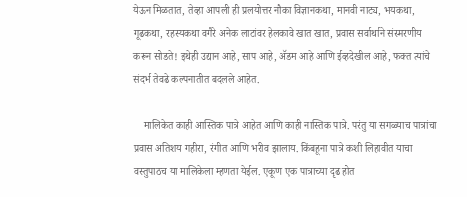येऊन मिळतात, तेव्हा आपली ही प्रलयोत्तर नौका विज्ञानकथा, मानवी नाट्य, भयकथा, गूढकथा, रहस्यकथा वगैरे अनेक लाटांवर हेलकावे खात खात, प्रवास सर्वार्थाने संस्मरणीय करून सोडते! इथेही उद्यान आहे, साप आहे, ॲडम आहे आणि ईव्हदेखील आहे, फक्त त्यांचे संदर्भ तेवढे कल्पनातीत बदलले आहेत.

    मालिकेत काही आस्तिक पात्रे आहेत आणि काही नास्तिक पात्रे. परंतु या सगळ्याच पात्रांचा प्रवास अतिशय गहीरा, रंगीत आणि भरीव झालाय. किंबहूना पात्रे कशी लिहावीत याचा वस्तुपाठच या मालिकेला म्हणता येईल. एकूण एक पात्राच्या दृढ होत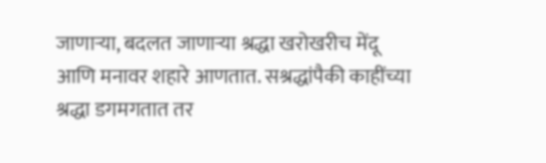जाणाऱ्या, बदलत जाणाऱ्या श्रद्धा खरोखरीच मेंदू आणि मनावर शहारे आणतात. सश्रद्धांपैकी काहींच्या श्रद्धा डगमगतात तर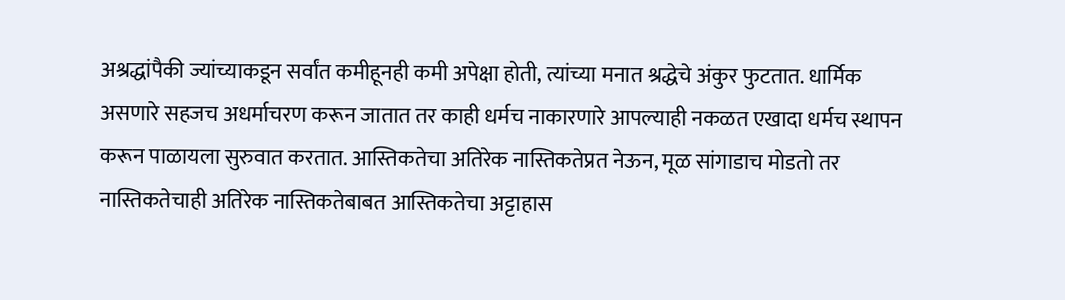अश्रद्धांपैकी ज्यांच्याकडून सर्वांत कमीहूनही कमी अपेक्षा होती, त्यांच्या मनात श्रद्धेचे अंकुर फुटतात. धार्मिक असणारे सहजच अधर्माचरण करून जातात तर काही धर्मच नाकारणारे आपल्याही नकळत एखादा धर्मच स्थापन करून पाळायला सुरुवात करतात. आस्तिकतेचा अतिरेक नास्तिकतेप्रत नेऊन, मूळ सांगाडाच मोडतो तर नास्तिकतेचाही अतिरेक नास्तिकतेबाबत आस्तिकतेचा अट्टाहास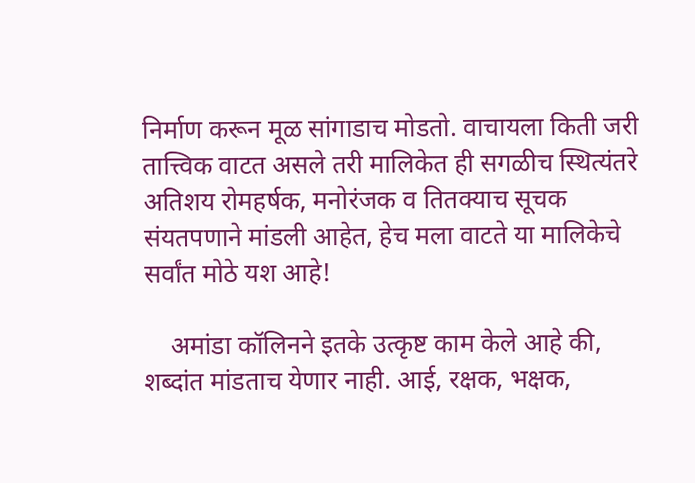निर्माण करून मूळ सांगाडाच मोडतो. वाचायला किती जरी तात्त्विक वाटत असले तरी मालिकेत ही सगळीच स्थित्यंतरे अतिशय रोमहर्षक, मनोरंजक व तितक्याच सूचक संयतपणाने मांडली आहेत, हेच मला वाटते या मालिकेचे सर्वांत मोठे यश आहे!

    अमांडा कॉलिनने इतके उत्कृष्ट काम केले आहे की, शब्दांत मांडताच येणार नाही. आई, रक्षक, भक्षक,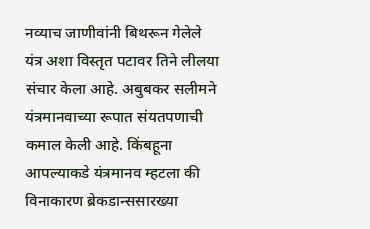नव्याच जाणीवांनी बिथरून गेलेले यंत्र अशा विस्तृत पटावर तिने लीलया संचार केला आहे. अबुबकर सलीमने यंत्रमानवाच्या रूपात संयतपणाची कमाल केली आहे. किंबहूना आपल्याकडे यंत्रमानव म्हटला की विनाकारण ब्रेकडान्ससारख्या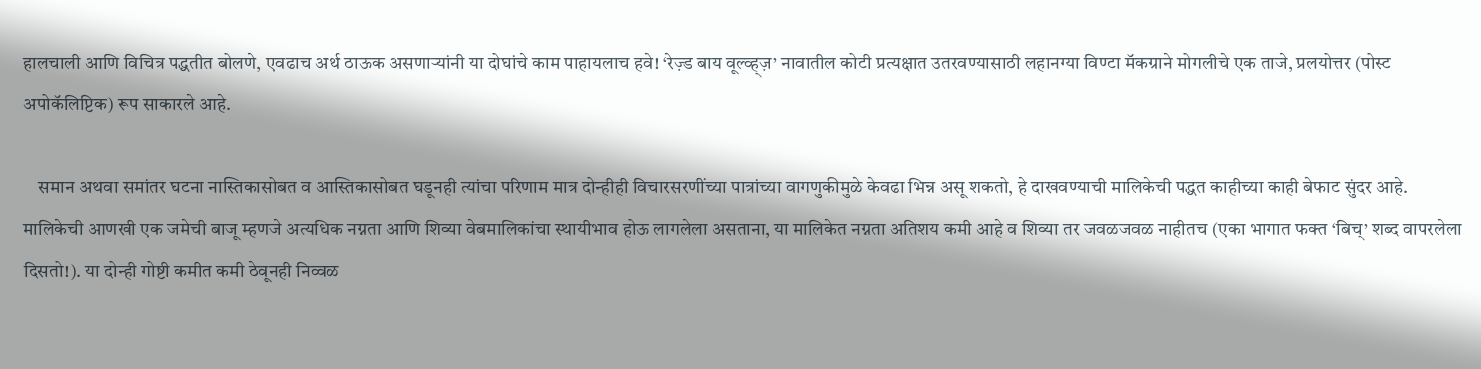हालचाली आणि विचित्र पद्धतीत बोलणे, एवढाच अर्थ ठाऊक असणाऱ्यांनी या दोघांचे काम पाहायलाच हवे! ‘रेज़्ड बाय वूल्व्ह्ज़’ नावातील कोटी प्रत्यक्षात उतरवण्यासाठी लहानग्या विण्टा मॅकग्राने मोगलीचे एक ताजे, प्रलयोत्तर (पोस्ट अपोकॅलिप्टिक) रूप साकारले आहे.

    समान अथवा समांतर घटना नास्तिकासोबत व आस्तिकासोबत घडूनही त्यांचा परिणाम मात्र दोन्हीही विचारसरणींच्या पात्रांच्या वागणुकीमुळे केवढा भिन्न असू शकतो, हे दाखवण्याची मालिकेची पद्धत काहीच्या काही बेफाट सुंदर आहे. मालिकेची आणखी एक जमेची बाजू म्हणजे अत्यधिक नग्नता आणि शिव्या वेबमालिकांचा स्थायीभाव होऊ लागलेला असताना, या मालिकेत नग्नता अतिशय कमी आहे व शिव्या तर जवळजवळ नाहीतच (एका भागात फक्त ‘बिच्’ शब्द वापरलेला दिसतो!). या दोन्ही गोष्टी कमीत कमी ठेवूनही निव्वळ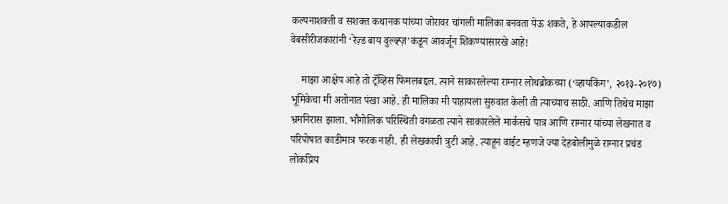कल्पनाशक्ती व सशक्त कथानक यांच्या जोरावर चांगली मालिका बनवता येऊ शकते, हे आपल्याकडील वेबसीरीजकारांनी ‘रेज़्ड बाय वुल्व्ह्ज़’कडून आवर्जून शिकण्यासारखे आहे!

    माझा आक्षेप आहे तो ट्रॅव्हिस फिमलबद्दल. त्याने साकारलेल्या राग्नार लोथब्रोकच्या (‘व्हायकिंग’, २०१३-२०१७) भूमिकेचा मी अतोनात पंखा आहे. ही मालिका मी पाहायला सुरुवात केली ती त्याच्याच साठी. आणि तिथेच माझा भ्रमनिरास झाला. भौगोलिक परिस्थिती वगळता त्याने साकारलेले मार्कसचे पात्र आणि राग्नार यांच्या लेखनात व परिपोषात काडीमात्र फरक नाही. ही लेखकाची त्रुटी आहे. त्याहून वाईट म्हणजे ज्या देहबोलीमुळे राग्नार प्रचंड लोकप्रिय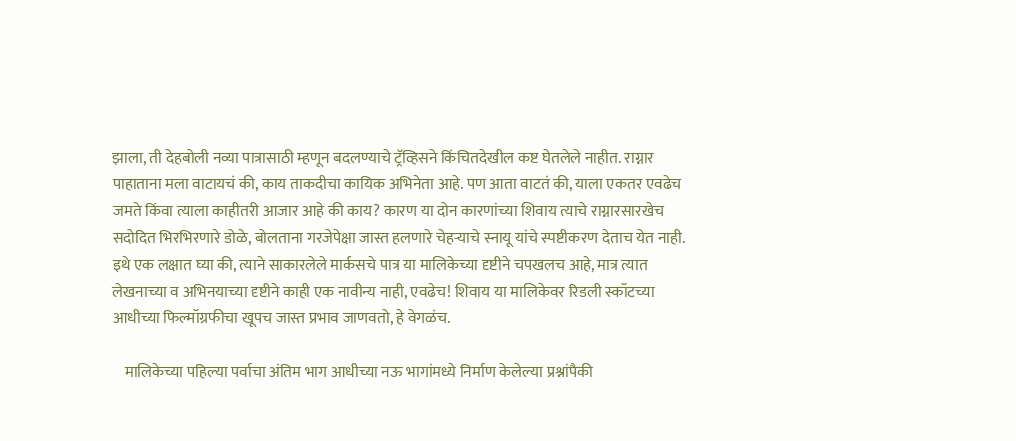झाला, ती देहबोली नव्या पात्रासाठी म्हणून बदलण्याचे ट्रॅव्हिसने किंचितदेखील कष्ट घेतलेले नाहीत. राग्नार पाहाताना मला वाटायचं की, काय ताकदीचा कायिक अभिनेता आहे. पण आता वाटतं की, याला एकतर एवढेच जमते किंवा त्याला काहीतरी आजार आहे की काय? कारण या दोन कारणांच्या शिवाय त्याचे राग्नारसारखेच सदोदित भिरभिरणारे डोळे, बोलताना गरजेपेक्षा जास्त हलणारे चेहऱ्याचे स्नायू यांचे स्पष्टीकरण देताच येत नाही. इथे एक लक्षात घ्या की, त्याने साकारलेले मार्कसचे पात्र या मालिकेच्या दृष्टीने चपखलच आहे, मात्र त्यात लेखनाच्या व अभिनयाच्या दृष्टीने काही एक नावीन्य नाही, एवढेच! शिवाय या मालिकेवर रिडली स्कॉटच्या आधीच्या फिल्मॉग्रफीचा खूपच जास्त प्रभाव जाणवतो, हे वेगळंच.

    मालिकेच्या पहिल्या पर्वाचा अंतिम भाग आधीच्या नऊ भागांमध्ये निर्माण केलेल्या प्रश्नांपैकी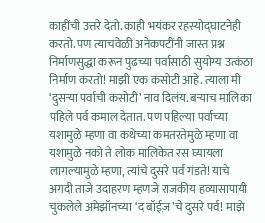काहींची उत्तरे देतो. काही भयंकर रहस्योद्घाटनेही करतो. पण त्याचवेळी अनेकपटींनी जास्त प्रश्न निर्माणसुद्धा करून पुढच्या पर्वासाठी सुयोग्य उत्कंठा निर्माण करतो! माझी एक कसोटी आहे. त्याला मी ‘दुसऱ्या पर्वाची कसोटी’ नाव दिलंय. बऱ्याच मालिका पहिले पर्व कमाल देतात. पण पहिल्या पर्वाच्या यशामुळे म्हणा वा कथेच्या कमतरतेमुळे म्हणा वा यशामुळे नको ते लोक मालिकेत रस घ्यायला लागल्यामुळे म्हणा, त्यांचे दुसरे पर्व गंडते! याचे अगदी ताजे उदाहरण म्हणजे राजकीय हव्यासापायी चुकलेले अमेझॉनच्या ‘द बॉईज़’चे दुसरे पर्व! माझे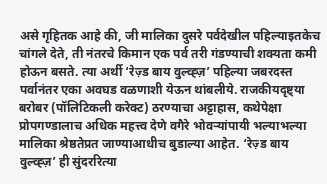असे गृहितक आहे की, जी मालिका दुसरे पर्वदेखील पहिल्याइतकेच चांगले देते, ती नंतरचे किमान एक पर्व तरी गंडण्याची शक्यता कमी होऊन बसते. त्या अर्थी ‘रेज़्ड बाय वुल्व्ह्ज़’ पहिल्या जबरदस्त पर्वानंतर एका अवघड वळणाशी येऊन थांबलीये. राजकीयदृष्ट्या बरोबर (पॉलिटिकली करेक्ट) ठरण्याचा अट्टाहास, कथेपेक्षा प्रोपगण्डालाच अधिक महत्त्व देणे वगैरे भोवऱ्यांपायी भल्याभल्या मालिका श्रेष्ठतेप्रत जाण्याआधीच बुडाल्या आहेत. ‘रेज़्ड बाय वुल्व्ह्ज़’ ही सुंदररित्या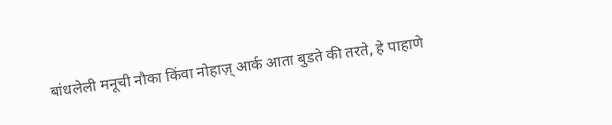बांधलेली मनूची नौका किंवा नोहाज़् आर्क आता बुडते की तरते, हे पाहाणे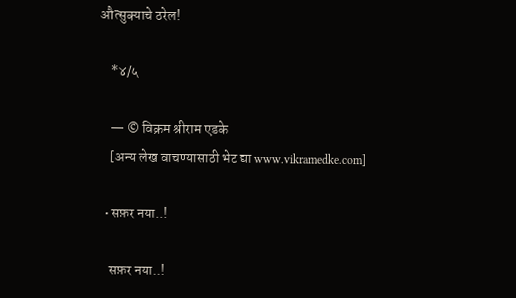औत्सुक्याचे ठरेल!

    *४/५

    — © विक्रम श्रीराम एडके
    [अन्य लेख वाचण्यासाठी भेट द्या www.vikramedke.com]

  • सफ़र नया..!

    सफ़र नया..!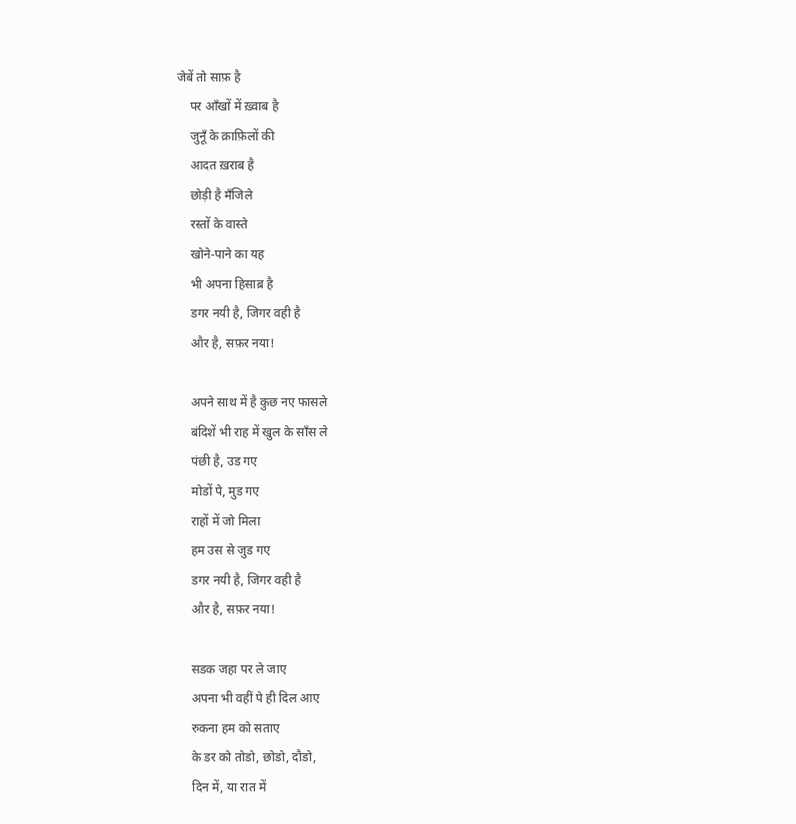जेबें तो साफ़ है
    पर आँखों में ख़्वाब है
    जुनूँ के क़ाफ़िलों की
    आदत ख़राब है
    छोड़ी है मँजिले
    रस्तों के वास्ते
    खोने-पाने का यह
    भी अपना हिसाब़ है
    डगर नयी है, जिगर वही है
    और है, सफ़र नया!

    अपने साथ में है कुछ नए फासले
    बंदिशें भी राह में खुल के साँस ले
    पंछी है, उड गए
    मोडों पे, मुड गए
    राहों में जो मिला
    हम उस से जुड गए
    डगर नयी है, जिगर वही है
    और है, सफ़र नया!

    सडक जहा पर ले जाए
    अपना भी वहीं पे ही दिल आए
    रुकना हम को सताए
    के डर को तोडो, छोडो, दौडो,
    दिन में, या रात में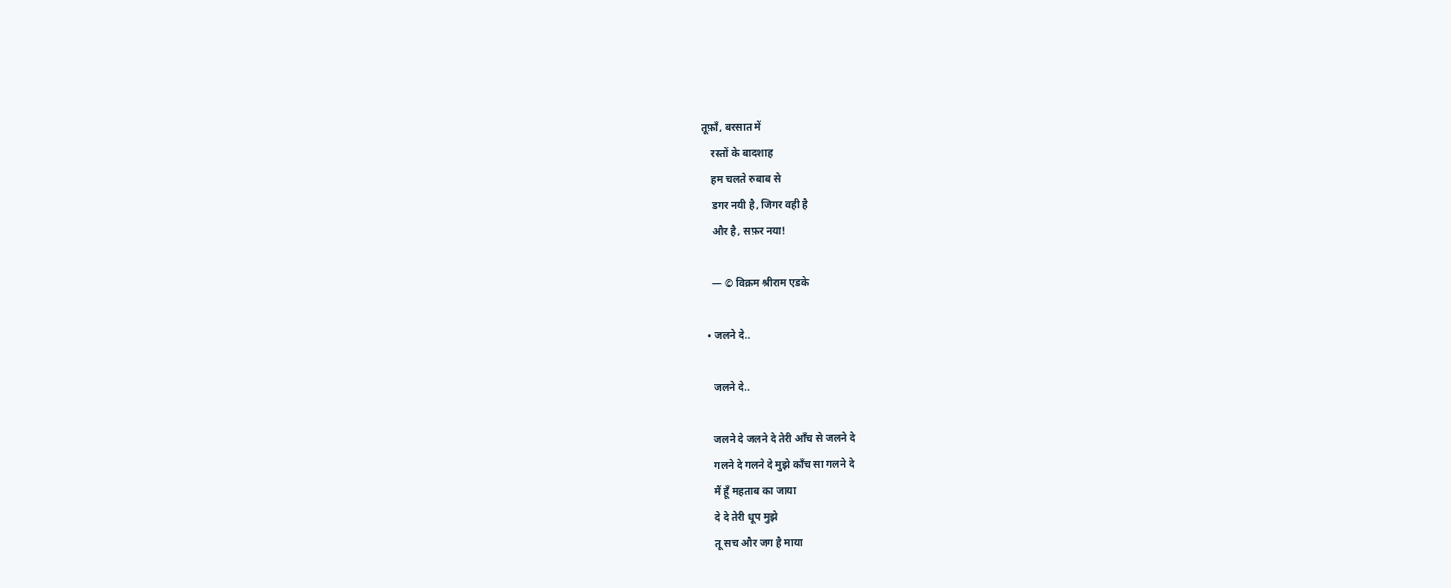तूफ़ाँ, बरसात में
    रस्तों के बादशाह
    हम चलते रुबाब से
    डगर नयी है, जिगर वही है
    और है, सफ़र नया!

    — © विक्रम श्रीराम एडके

  • जलने दे..

    जलने दे..

    जलने दे जलने दे तेरी आँच से जलने दे
    गलने दे गलने दे मुझे काँच सा गलने दे
    मैं हूँ महताब का जाया
    दे दे तेरी धूप मुझे
    तू सच और जग है माया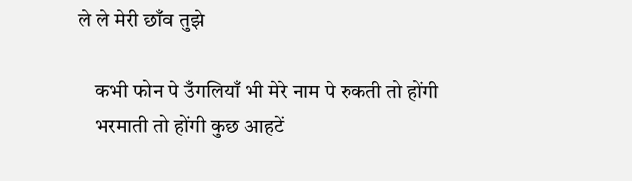ले ले मेरी छाँव तुझे

    कभी फोन पे उँगलियाँ भी मेरे नाम पे रुकती तो होंगी
    भरमाती तो होंगी कुछ आहटें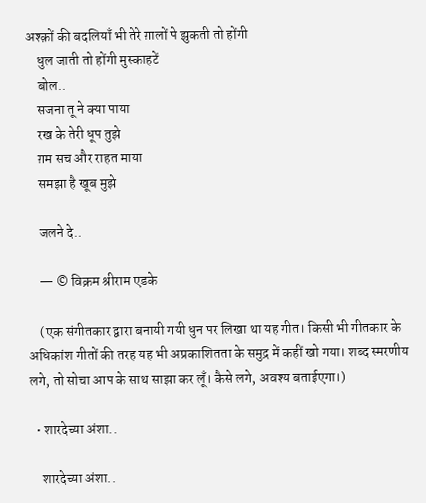अश्क़ों की बदलियाँ भी तेरे ग़ालों पे झुकती तो होंगी
    धुल जाती तो होंगी मुस्काहटें
    बोल..
    सजना तू ने क्या पाया
    रख के तेरी धूप तुझे
    ग़म सच और राहत माया
    समझा है खूब मुझे

    जलने दे..

    — © विक्रम श्रीराम एडके

    (एक संगीतकार द्वारा बनायी गयी धुन पर लिखा था यह गीत। किसी भी गीतकार के अधिकांश गीतों की तरह यह भी अप्रकाशितता के समुद्र में कहीं खो गया। शब्द स्मरणीय लगे, तो सोचा आप के साथ साझा कर लूँ। कैसे लगे, अवश्य बताईएगा।)

  • शारदेच्या अंशा..

    शारदेच्या अंशा..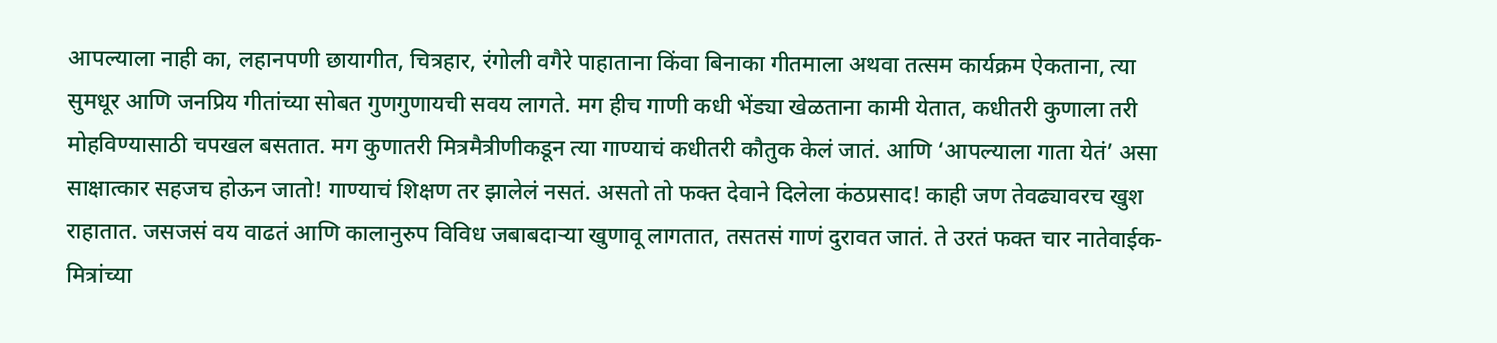आपल्याला नाही का, लहानपणी छायागीत, चित्रहार, रंगोली वगैरे पाहाताना किंवा बिनाका गीतमाला अथवा तत्सम कार्यक्रम ऐकताना, त्या सुमधूर आणि जनप्रिय गीतांच्या सोबत गुणगुणायची सवय लागते. मग हीच गाणी कधी भेंड्या खेळताना कामी येतात, कधीतरी कुणाला तरी मोहविण्यासाठी चपखल बसतात. मग कुणातरी मित्रमैत्रीणीकडून त्या गाण्याचं कधीतरी कौतुक केलं जातं. आणि ‘आपल्याला गाता येतं’ असा साक्षात्कार सहजच होऊन जातो! गाण्याचं शिक्षण तर झालेलं नसतं. असतो तो फक्त देवाने दिलेला कंठप्रसाद! काही जण तेवढ्यावरच खुश राहातात. जसजसं वय वाढतं आणि कालानुरुप विविध जबाबदाऱ्या खुणावू लागतात, तसतसं गाणं दुरावत जातं. ते उरतं फक्त चार नातेवाईक-मित्रांच्या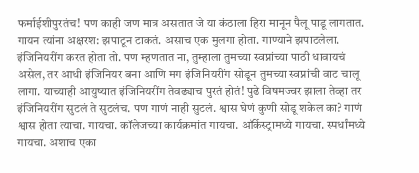फर्माईशीपुरतंच! पण काही जण मात्र असतात जे या कंठाला हिरा मानून पैलू पाडू लागतात. गायन त्यांना अक्षरश: झपाटून टाकतं. असाच एक मुलगा होता. गाण्याने झपाटलेला. इंजिनियरींग करत होता तो. पण म्हणतात ना, तुम्हाला तुमच्या स्वप्नांच्या पाठी धावायचं असेल, तर आधी इंजिनियर बना आणि मग इंजिनियरींग सोडून तुमच्या स्वप्नांची वाट चालू लागा. याच्याही आयुष्यात इंजिनियरींग तेवढ्याच पुरतं होतं! पुढे विषमज्वर झाला तेव्हा तर इंजिनियरींग सुटलं ते सुटलंच. पण गाणं नाही सुटलं. श्वास घेणं कुणी सोडू शकेल का? गाणं श्वास होता त्याचा. गायचा. कॉलेजच्या कार्यक्रमांत गायचा. ऑर्केस्ट्रामध्ये गायचा. स्पर्धांमध्ये गायचा. अशाच एका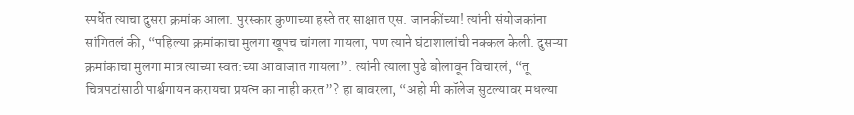स्पर्धेत त्याचा दुसरा क्रमांक आला. पुरस्कार कुणाच्या हस्ते तर साक्षात एस. जानकींच्या! त्यांनी संयोजकांना सांगितलं की, “पहिल्या क्रमांकाचा मुलगा खूपच चांगला गायला, पण त्याने घंटाशालांची नक्कल केली. दुसऱ्या क्रमांकाचा मुलगा मात्र त्याच्या स्वत:च्या आवाजात गायला”. त्यांनी त्याला पुढे बोलावून विचारलं, “तू चित्रपटांसाठी पार्श्वगायन करायचा प्रयत्न का नाही करत”? हा बावरला, “अहो मी कॉलेज सुटल्यावर मधल्या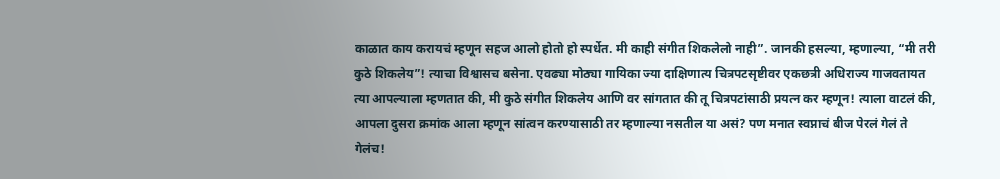काळात काय करायचं म्हणून सहज आलो होतो हो स्पर्धेत. मी काही संगीत शिकलेलो नाही”. जानकी हसल्या, म्हणाल्या, “मी तरी कुठे शिकलेय”! त्याचा विश्वासच बसेना. एवढ्या मोठ्या गायिका ज्या दाक्षिणात्य चित्रपटसृष्टीवर एकछत्री अधिराज्य गाजवतायत त्या आपल्याला म्हणतात की, मी कुठे संगीत शिकलेय आणि वर सांगतात की तू चित्रपटांसाठी प्रयत्न कर म्हणून! त्याला वाटलं की, आपला दुसरा क्रमांक आला म्हणून सांत्वन करण्यासाठी तर म्हणाल्या नसतील या असं? पण मनात स्वप्नाचं बीज पेरलं गेलं ते गेलंच!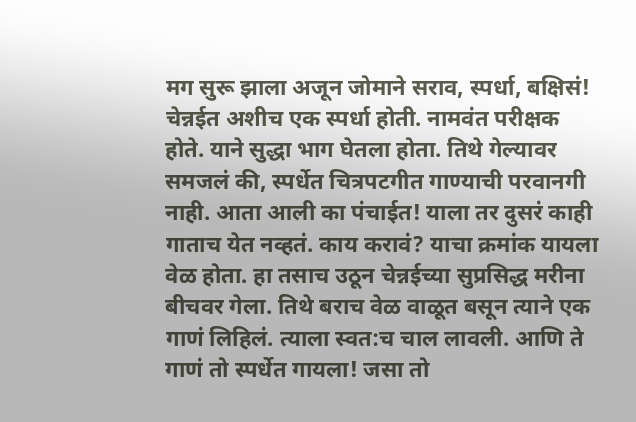मग सुरू झाला अजून जोमाने सराव, स्पर्धा, बक्षिसं! चेन्नईत अशीच एक स्पर्धा होती. नामवंत परीक्षक होते. याने सुद्धा भाग घेतला होता. तिथे गेल्यावर समजलं की, स्पर्धेत चित्रपटगीत गाण्याची परवानगी नाही. आता आली का पंचाईत! याला तर दुसरं काही गाताच येत नव्हतं. काय करावं? याचा क्रमांक यायला वेळ होता. हा तसाच उठून चेन्नईच्या सुप्रसिद्ध मरीना बीचवर गेला. तिथे बराच वेळ वाळूत बसून त्याने एक गाणं लिहिलं. त्याला स्वत:च चाल लावली. आणि ते गाणं तो स्पर्धेत गायला! जसा तो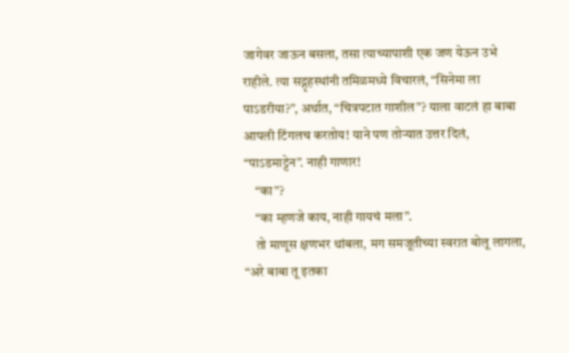जागेवर जाऊन बसला, तसा त्याच्यापाशी एक जण येऊन उभे राहीले. त्या सद्गृहस्थांनी तमिळमध्ये विचारलं, “सिनेमा ला पाऽडरीया?”, अर्थात, “चित्रपटात गाशील”? याला वाटलं हा बाबा आपली टिंगलच करतोय! याने पण तोऱ्यात उत्तर दिलं, “पाऽडमाट्टेन”. नाही गाणार!
    “का”?
    “का म्हणजे काय, नाही गायचं मला”.
    तो माणूस क्षणभर थांबला, मग समजूतीच्या स्वरात बोलू लागला, “अरे बाबा तू इतका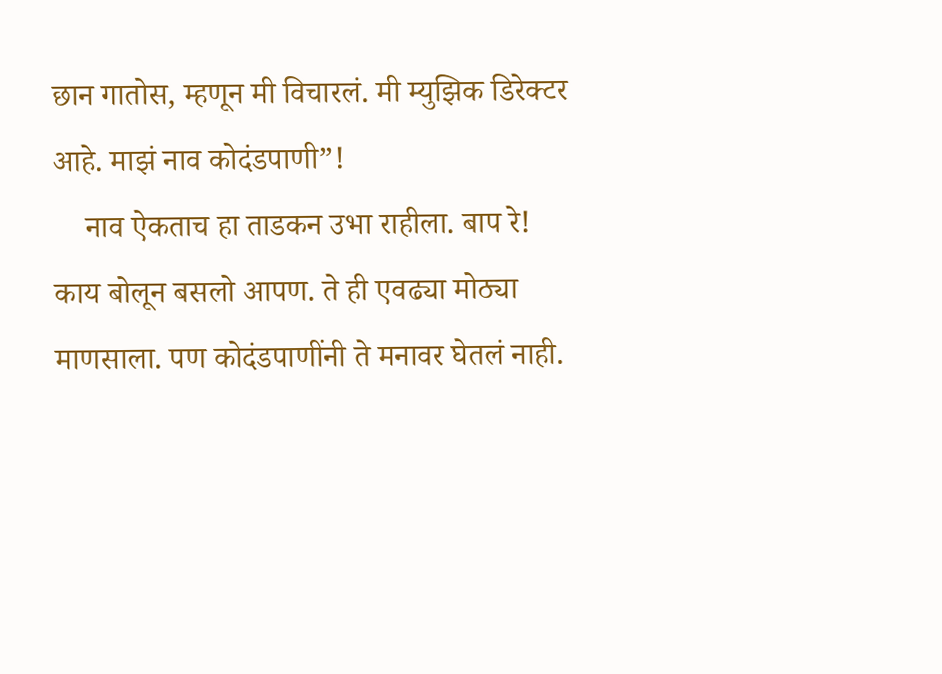छान गातोस, म्हणून मी विचारलं. मी म्युझिक डिरेक्टर आहे. माझं नाव कोदंडपाणी”!
    नाव ऐकताच हा ताडकन उभा राहीला. बाप रे! काय बोलून बसलो आपण. ते ही एवढ्या मोठ्या माणसाला. पण कोदंडपाणींनी ते मनावर घेतलं नाही.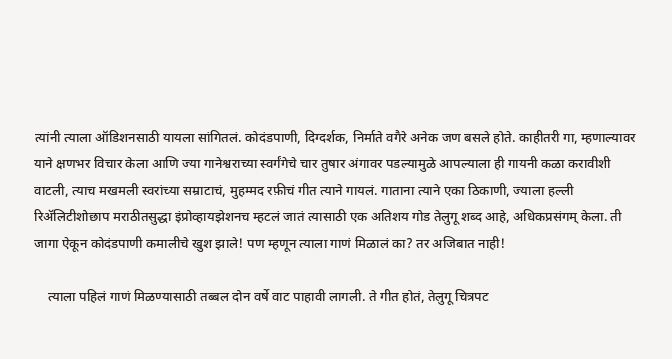त्यांनी त्याला ऑडिशनसाठी यायला सांगितलं. कोदंडपाणी, दिग्दर्शक, निर्माते वगैरे अनेक जण बसले होते. काहीतरी गा, म्हणाल्यावर याने क्षणभर विचार केला आणि ज्या गानेश्वराच्या स्वर्गंगेचे चार तुषार अंगावर पडल्यामुळे आपल्याला ही गायनी कळा करावीशी वाटली, त्याच मखमली स्वरांच्या सम्राटाचं, मुहम्मद रफ़ीचं गीत त्याने गायलं. गाताना त्याने एका ठिकाणी, ज्याला हल्ली रिॲलिटीशोछाप मराठीतसुद्धा इंप्रोव्हायझेशनच म्हटलं जातं त्यासाठी एक अतिशय गोड तेलुगू शब्द आहे, अधिकप्रसंगम् केला. ती जागा ऐकून कोदंडपाणी कमालीचे खुश झाले! पण म्हणून त्याला गाणं मिळालं का? तर अजिबात नाही!

    त्याला पहिलं गाणं मिळण्यासाठी तब्बल दोन वर्षे वाट पाहावी लागली. ते गीत होतं, तेलुगू चित्रपट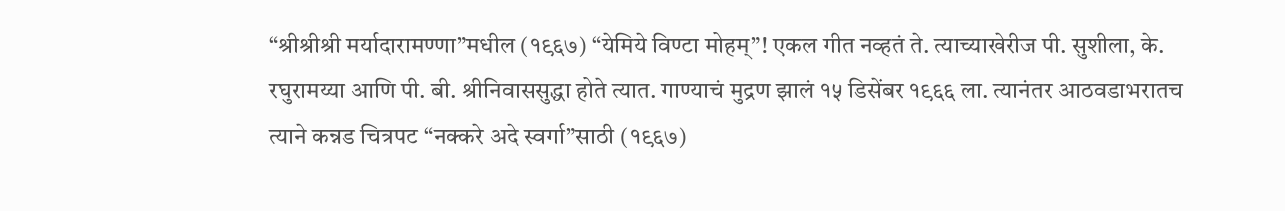“श्रीश्रीश्री मर्यादारामण्णा”मधील (१९६७) “येमिये विण्टा मोहम्”! एकल गीत नव्हतं ते. त्याच्याखेरीज पी. सुशीला, के. रघुरामय्या आणि पी. बी. श्रीनिवाससुद्धा होते त्यात. गाण्याचं मुद्रण झालं १५ डिसेंबर १९६६ ला. त्यानंतर आठवडाभरातच त्याने कन्नड चित्रपट “नक्करे अदे स्वर्गा”साठी (१९६७)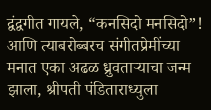द्वंद्वगीत गायले, “कनसिदो मनसिदो”! आणि त्याबरोब्बरच संगीतप्रेमींच्या मनात एका अढळ ध्रुवताऱ्याचा जन्म झाला, श्रीपती पंडिताराध्युला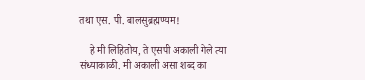तथा एस. पी. बालसुब्रह्मण्यम!

    हे मी लिहितोय, ते एसपी अकाली गेले त्या संध्याकाळी. मी अकाली असा शब्द का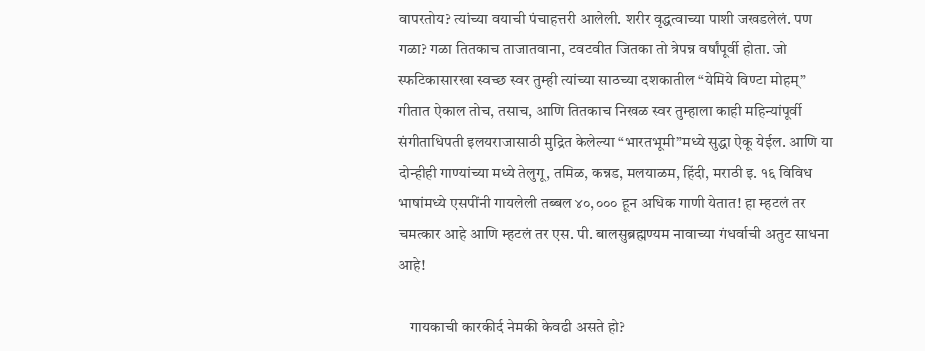वापरतोय? त्यांच्या वयाची पंचाहत्तरी आलेली. शरीर वृद्धत्वाच्या पाशी जखडलेलं. पण गळा? गळा तितकाच ताजातवाना, टवटवीत जितका तो त्रेपन्न वर्षांपूर्वी होता. जो स्फटिकासारखा स्वच्छ स्वर तुम्ही त्यांच्या साठच्या दशकातील “येमिये विण्टा मोहम्” गीतात ऐकाल तोच, तसाच, आणि तितकाच निखळ स्वर तुम्हाला काही महिन्यांपूर्वी संगीताधिपती इलयराजासाठी मुद्रित केलेल्या “भारतभूमी”मध्ये सुद्धा ऐकू येईल. आणि या दोन्हीही गाण्यांच्या मध्ये तेलुगू, तमिळ, कन्नड, मलयाळम, हिंदी, मराठी इ. १६ विविध भाषांमध्ये एसपींनी गायलेली तब्बल ४०,००० हून अधिक गाणी येतात! हा म्हटलं तर चमत्कार आहे आणि म्हटलं तर एस. पी. बालसुब्रह्मण्यम नावाच्या गंधर्वाची अतुट साधना आहे!

    गायकाची कारकीर्द नेमकी केवढी असते हो?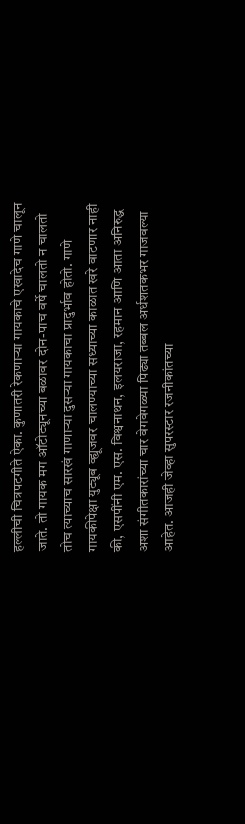हल्लीची चित्रपटगीते ऐका. कुणातरी रेकणाऱ्या गायकाचे एखादेच गाणे चालून जाते. तो गायक मग ऑटोट्यूनच्या बळावर दोन-पाच वर्षे चालतो न चालतो तोच त्याच्याच सारखं गाणाऱ्या दुसऱ्या गायकाचा प्रादुर्भाव होतो. गाणे गायकीपेक्षा युट्यूब व्ह्यूजवर चालण्याच्या सध्याच्या काळात खरे वाटणार नाही की, एसपींनी एम. एस. विश्वनाथन, इलयराजा, रहमान आणि आता अनिरुद्ध अशा संगीतकारांच्या चार वेगवेगळ्या पिढ्या तब्बल अर्धशतकभर गाजवल्या आहेत. आजही जेव्हा सुपरस्टार रजनीकांतच्या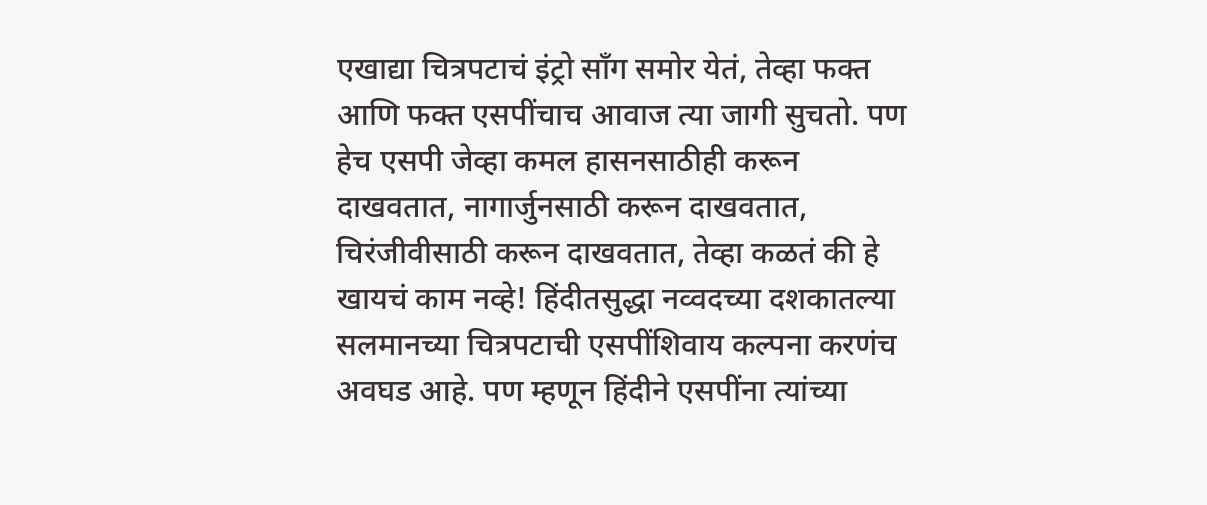एखाद्या चित्रपटाचं इंट्रो साँग समोर येतं, तेव्हा फक्त आणि फक्त एसपींचाच आवाज त्या जागी सुचतो. पण हेच एसपी जेव्हा कमल हासनसाठीही करून दाखवतात, नागार्जुनसाठी करून दाखवतात, चिरंजीवीसाठी करून दाखवतात, तेव्हा कळतं की हे खायचं काम नव्हे! हिंदीतसुद्धा नव्वदच्या दशकातल्या सलमानच्या चित्रपटाची एसपींशिवाय कल्पना करणंच अवघड आहे. पण म्हणून हिंदीने एसपींना त्यांच्या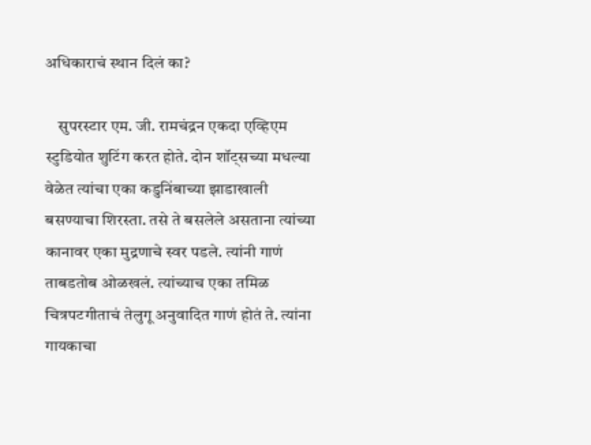अधिकाराचं स्थान दिलं का?

    सुपरस्टार एम. जी. रामचंद्रन एकदा एव्हिएम स्टुडियोत शुटिंग करत होते. दोन शॉट्सच्या मधल्या वेळेत त्यांचा एका कडुनिंबाच्या झाडाखाली बसण्याचा शिरस्ता. तसे ते बसलेले असताना त्यांच्या कानावर एका मुद्रणाचे स्वर पडले. त्यांनी गाणं ताबडतोब ओळखलं. त्यांच्याच एका तमिळ चित्रपटगीताचं तेलुगू अनुवादित गाणं होतं ते. त्यांना गायकाचा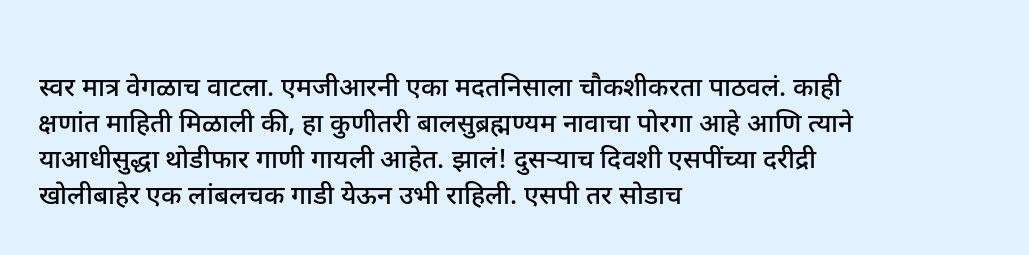स्वर मात्र वेगळाच वाटला. एमजीआरनी एका मदतनिसाला चौकशीकरता पाठवलं. काही क्षणांत माहिती मिळाली की, हा कुणीतरी बालसुब्रह्मण्यम नावाचा पोरगा आहे आणि त्याने याआधीसुद्धा थोडीफार गाणी गायली आहेत. झालं! दुसऱ्याच दिवशी एसपींच्या दरीद्री खोलीबाहेर एक लांबलचक गाडी येऊन उभी राहिली. एसपी तर सोडाच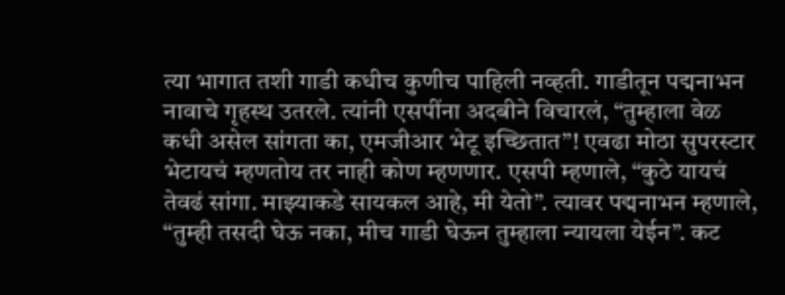त्या भागात तशी गाडी कधीच कुणीच पाहिली नव्हती. गाडीतून पद्मनाभन नावाचे गृहस्थ उतरले. त्यांनी एसपींना अदबीने विचारलं, “तुम्हाला वेळ कधी असेल सांगता का, एमजीआर भेटू इच्छितात”! एवढा मोठा सुपरस्टार भेटायचं म्हणतोय तर नाही कोण म्हणणार. एसपी म्हणाले, “कुठे यायचं तेवढं सांगा. माझ्याकडे सायकल आहे, मी येतो”. त्यावर पद्मनाभन म्हणाले, “तुम्ही तसदी घेऊ नका, मीच गाडी घेऊन तुम्हाला न्यायला येईन”. कट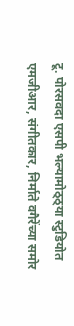टू. पोरसवदा एसपी भल्यामोठ्ठ्या स्टुडियोत एमजीआर, संगीतकार, निर्माते वगैरेंच्या समोर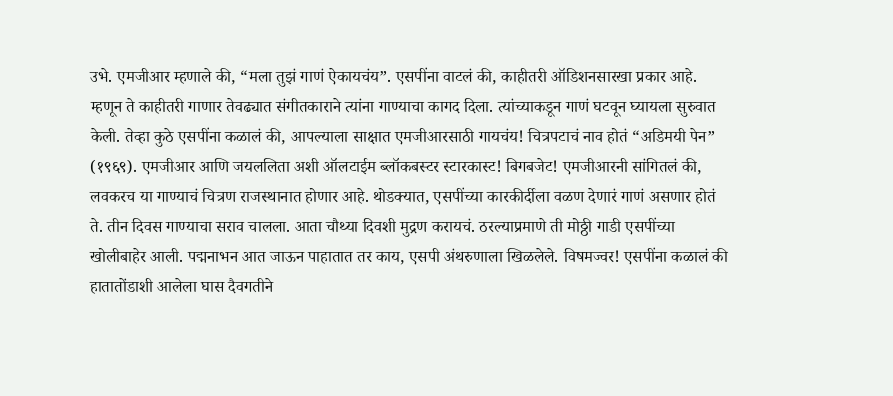उभे. एमजीआर म्हणाले की, “मला तुझं गाणं ऐकायचंय”. एसपींना वाटलं की, काहीतरी ऑडिशनसारखा प्रकार आहे. म्हणून ते काहीतरी गाणार तेवढ्यात संगीतकाराने त्यांना गाण्याचा कागद दिला. त्यांच्याकडून गाणं घटवून घ्यायला सुरुवात केली. तेव्हा कुठे एसपींना कळालं की, आपल्याला साक्षात एमजीआरसाठी गायचंय! चित्रपटाचं नाव होतं “अडिमयी पेन” (१९६९). एमजीआर आणि जयललिता अशी ऑलटाईम ब्लॉकबस्टर स्टारकास्ट! बिगबजेट! एमजीआरनी सांगितलं की, लवकरच या गाण्याचं चित्रण राजस्थानात होणार आहे. थोडक्यात, एसपींच्या कारकीर्दीला वळण देणारं गाणं असणार होतं ते. तीन दिवस गाण्याचा सराव चालला. आता चौथ्या दिवशी मुद्रण करायचं. ठरल्याप्रमाणे ती मोठ्ठी गाडी एसपींच्या खोलीबाहेर आली. पद्मनाभन आत जाऊन पाहातात तर काय, एसपी अंथरुणाला खिळलेले. विषमज्वर! एसपींना कळालं की हातातोंडाशी आलेला घास दैवगतीने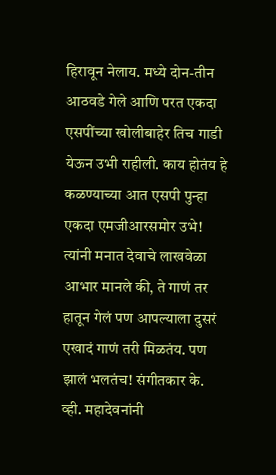हिरावून नेलाय. मध्ये दोन-तीन आठवडे गेले आणि परत एकदा एसपींच्या खोलीबाहेर तिच गाडी येऊन उभी राहीली. काय होतंय हे कळण्याच्या आत एसपी पुन्हा एकदा एमजीआरसमोर उभे! त्यांनी मनात देवाचे लाखवेळा आभार मानले की, ते गाणं तर हातून गेलं पण आपल्याला दुसरं एखादं गाणं तरी मिळतंय. पण झालं भलतंच! संगीतकार के. व्ही. महादेवनांनी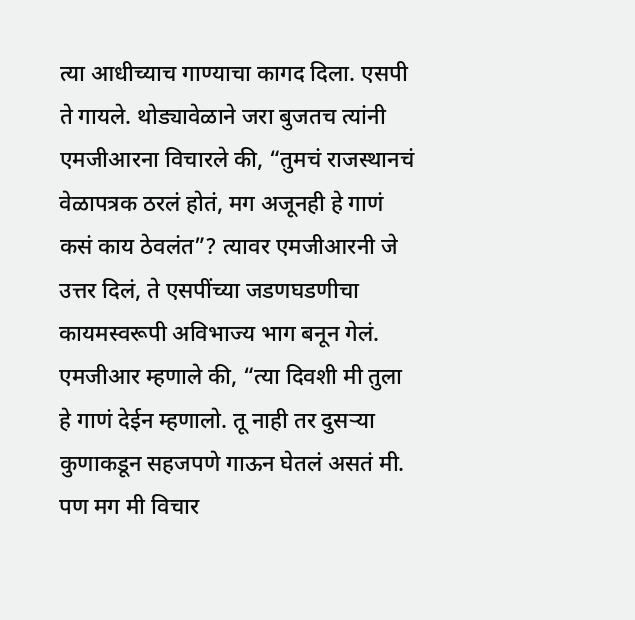त्या आधीच्याच गाण्याचा कागद दिला. एसपी ते गायले. थोड्यावेळाने जरा बुजतच त्यांनी एमजीआरना विचारले की, “तुमचं राजस्थानचं वेळापत्रक ठरलं होतं, मग अजूनही हे गाणं कसं काय ठेवलंत”? त्यावर एमजीआरनी जे उत्तर दिलं, ते एसपींच्या जडणघडणीचा कायमस्वरूपी अविभाज्य भाग बनून गेलं. एमजीआर म्हणाले की, “त्या दिवशी मी तुला हे गाणं देईन म्हणालो. तू नाही तर दुसऱ्या कुणाकडून सहजपणे गाऊन घेतलं असतं मी. पण मग मी विचार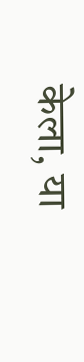केला, या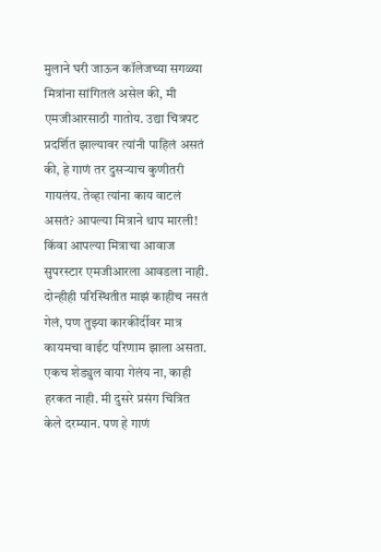मुलाने घरी जाऊन कॉलेजच्या सगळ्या मित्रांना सांगितलं असेल की, मी एमजीआरसाठी गातोय. उद्या चित्रपट प्रदर्शित झाल्यावर त्यांनी पाहिलं असतं की, हे गाणं तर दुसऱ्याच कुणीतरी गायलंय. तेव्हा त्यांना काय वाटलं असतं? आपल्या मित्राने थाप मारली! किंवा आपल्या मित्राचा आवाज सुपरस्टार एमजीआरला आवडला नाही. दोन्हीही परिस्थितीत माझं काहीच नसतं गेलं, पण तुझ्या कारकीर्दीवर मात्र कायमचा वाईट परिणाम झाला असता. एकच शेड्युल वाया गेलंय ना, काही हरकत नाही. मी दुसरे प्रसंग चित्रित केले दरम्यान. पण हे गाणं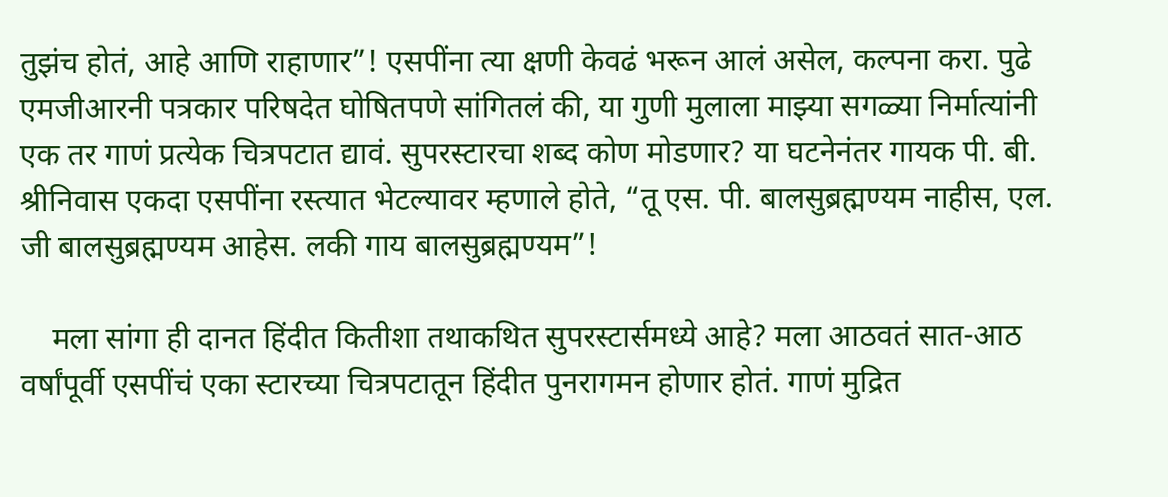तुझंच होतं, आहे आणि राहाणार”! एसपींना त्या क्षणी केवढं भरून आलं असेल, कल्पना करा. पुढे एमजीआरनी पत्रकार परिषदेत घोषितपणे सांगितलं की, या गुणी मुलाला माझ्या सगळ्या निर्मात्यांनी एक तर गाणं प्रत्येक चित्रपटात द्यावं. सुपरस्टारचा शब्द कोण मोडणार? या घटनेनंतर गायक पी. बी. श्रीनिवास एकदा एसपींना रस्त्यात भेटल्यावर म्हणाले होते, “तू एस. पी. बालसुब्रह्मण्यम नाहीस, एल. जी बालसुब्रह्मण्यम आहेस. लकी गाय बालसुब्रह्मण्यम”!

    मला सांगा ही दानत हिंदीत कितीशा तथाकथित सुपरस्टार्समध्ये आहे? मला आठवतं सात-आठ वर्षांपूर्वी एसपींचं एका स्टारच्या चित्रपटातून हिंदीत पुनरागमन होणार होतं. गाणं मुद्रित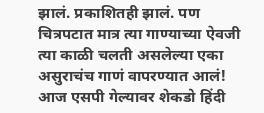झालं. प्रकाशितही झालं. पण चित्रपटात मात्र त्या गाण्याच्या ऐवजी त्या काळी चलती असलेल्या एका असुराचंच गाणं वापरण्यात आलं! आज एसपी गेल्यावर शेकडो हिंदी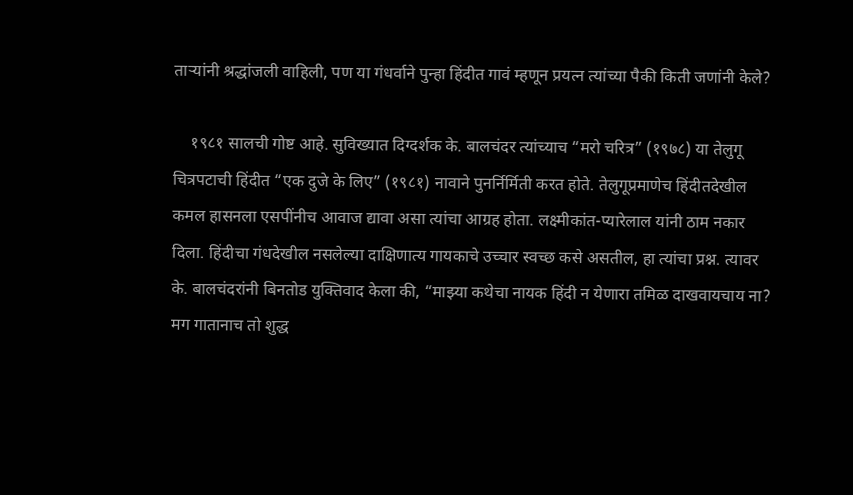ताऱ्यांनी श्रद्धांजली वाहिली, पण या गंधर्वाने पुन्हा हिंदीत गावं म्हणून प्रयत्न त्यांच्या पैकी किती जणांनी केले?

    १९८१ सालची गोष्ट आहे. सुविख्यात दिग्दर्शक के. बालचंदर त्यांच्याच “मरो चरित्र” (१९७८) या तेलुगू चित्रपटाची हिंदीत “एक दुजे के लिए” (१९८१) नावाने पुनर्निर्मिती करत होते. तेलुगूप्रमाणेच हिंदीतदेखील कमल हासनला एसपींनीच आवाज द्यावा असा त्यांचा आग्रह होता. लक्ष्मीकांत-प्यारेलाल यांनी ठाम नकार दिला. हिंदीचा गंधदेखील नसलेल्या दाक्षिणात्य गायकाचे उच्चार स्वच्छ कसे असतील, हा त्यांचा प्रश्न. त्यावर के. बालचंदरांनी बिनतोड युक्तिवाद केला की, “माझ्या कथेचा नायक हिंदी न येणारा तमिळ दाखवायचाय ना? मग गातानाच तो शुद्ध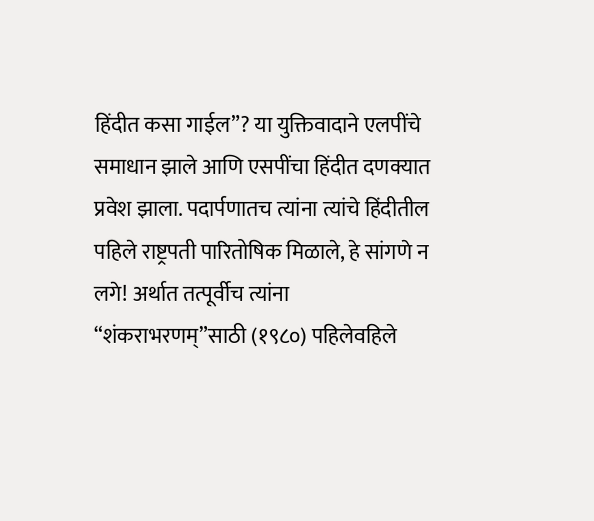हिंदीत कसा गाईल”? या युक्तिवादाने एलपींचे समाधान झाले आणि एसपींचा हिंदीत दणक्यात प्रवेश झाला. पदार्पणातच त्यांना त्यांचे हिंदीतील पहिले राष्ट्रपती पारितोषिक मिळाले, हे सांगणे न लगे! अर्थात तत्पूर्वीच त्यांना “शंकराभरणम्”साठी (१९८०) पहिलेवहिले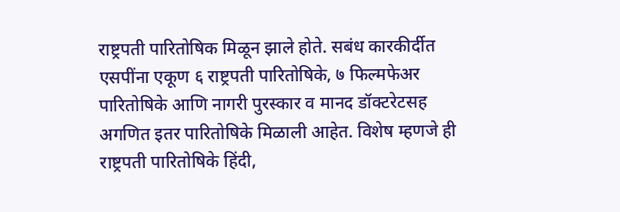राष्ट्रपती पारितोषिक मिळून झाले होते. सबंध कारकीर्दीत एसपींना एकूण ६ राष्ट्रपती पारितोषिके, ७ फिल्मफेअर पारितोषिके आणि नागरी पुरस्कार व मानद डॉक्टरेटसह अगणित इतर पारितोषिके मिळाली आहेत. विशेष म्हणजे ही राष्ट्रपती पारितोषिके हिंदी,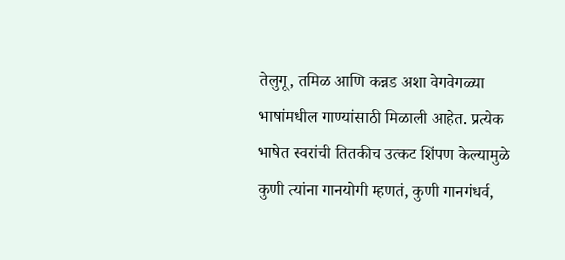तेलुगू, तमिळ आणि कन्नड अशा वेगवेगळ्या भाषांमधील गाण्यांसाठी मिळाली आहेत. प्रत्येक भाषेत स्वरांची तितकीच उत्कट शिंपण केल्यामुळे कुणी त्यांना गानयोगी म्हणतं, कुणी गानगंधर्व,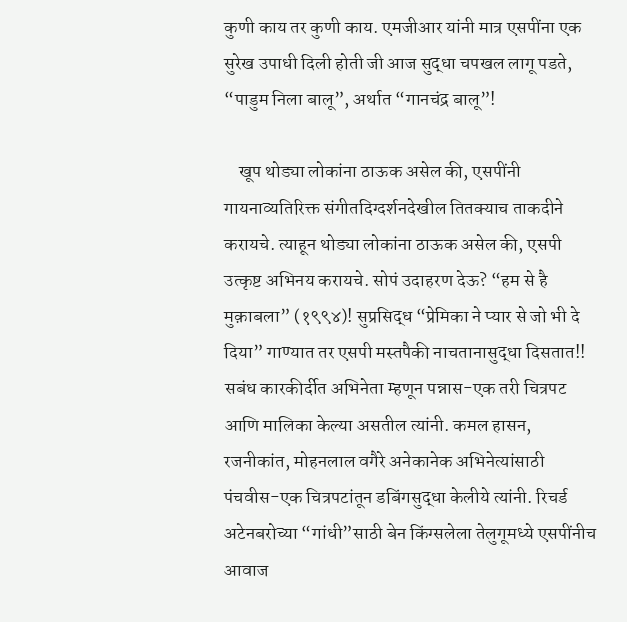कुणी काय तर कुणी काय. एमजीआर यांनी मात्र एसपींना एक सुरेख उपाधी दिली होती जी आज सुद्धा चपखल लागू पडते, “पाडुम निला बालू”, अर्थात “गानचंद्र बालू”!

    खूप थोड्या लोकांना ठाऊक असेल की, एसपींनी गायनाव्यतिरिक्त संगीतदिग्दर्शनदेखील तितक्याच ताकदीने करायचे. त्याहून थोड्या लोकांना ठाऊक असेल की, एसपी उत्कृष्ट अभिनय करायचे. सोपं उदाहरण देऊ? “हम से है मुक़ाबला” (१९९४)! सुप्रसिद्ध “प्रेमिका ने प्यार से जो भी दे दिया” गाण्यात तर एसपी मस्तपैकी नाचतानासुद्धा दिसतात!! सबंध कारकीर्दीत अभिनेता म्हणून पन्नास-एक तरी चित्रपट आणि मालिका केल्या असतील त्यांनी. कमल हासन, रजनीकांत, मोहनलाल वगैरे अनेकानेक अभिनेत्यांसाठी पंचवीस-एक चित्रपटांतून डबिंगसुद्धा केलीये त्यांनी. रिचर्ड अटेनबरोच्या “गांधी”साठी बेन किंग्सलेला तेलुगूमध्ये एसपींनीच आवाज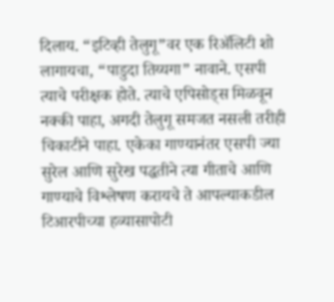दिलाय. “इटिव्ही तेलुगू”वर एक रिॲलिटी शो लागायचा, “पाडुदा तिय्यगा” नावाने. एसपी त्याचे परीक्षक होते. त्याचे एपिसोड्स मिळवून नक्की पाहा, अगदी तेलुगू समजत नसली तरीही चिकाटीने पाहा. एकेका गाण्यानंतर एसपी ज्या सुरेल आणि सुरेख पद्धतीने त्या गीताचे आणि गाण्याचे विश्लेषण करायचे ते आपल्याकडील टिआरपीच्या हव्यासापोटी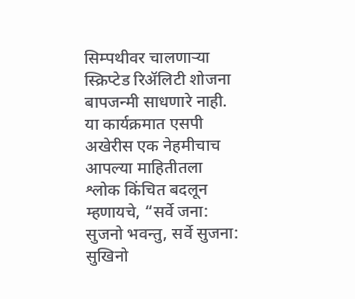सिम्पथीवर चालणाऱ्या स्क्रिप्टेड रिॲलिटी शोजना बापजन्मी साधणारे नाही. या कार्यक्रमात एसपी अखेरीस एक नेहमीचाच आपल्या माहितीतला श्लोक किंचित बदलून म्हणायचे, “सर्वे जना: सुजनो भवन्तु, सर्वे सुजना: सुखिनो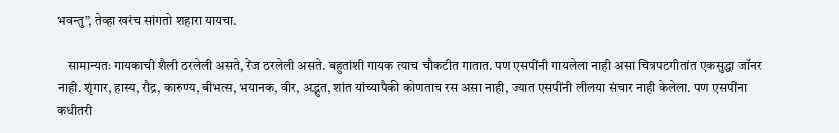भवन्तु”, तेव्हा खरंच सांगतो शहारा यायचा.

    सामान्यतः गायकाची शैली ठरलेली असते, रेंज ठरलेली असते. बहुतांशी गायक त्याच चौकटीत गातात. पण एसपींनी गायलेला नाही असा चित्रपटगीतांत एकसुद्धा जॉनर नाही. शृंगार, हास्य, रौद्र, कारुण्य, बीभत्स, भयानक, वीर, अद्भुत, शांत यांच्यापैकी कोणताच रस असा नाही, ज्यात एसपींनी लीलया संचार नाही केलेला. पण एसपींना कधीतरी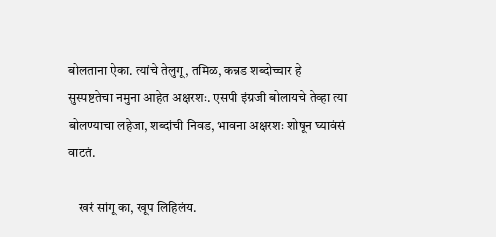बोलताना ऐका. त्यांचे तेलुगू, तमिळ, कन्नड शब्दोच्चार हे सुस्पष्टतेचा नमुना आहेत अक्षरशः. एसपी इंग्रजी बोलायचे तेव्हा त्या बोलण्याचा लहेजा, शब्दांची निवड, भावना अक्षरशः शोषून घ्यावंसं वाटतं.

    खरं सांगू का, खूप लिहिलंय.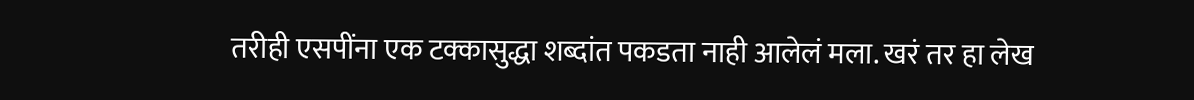तरीही एसपींना एक टक्कासुद्धा शब्दांत पकडता नाही आलेलं मला. खरं तर हा लेख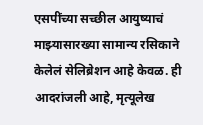एसपींच्या सच्छील आयुष्याचं माझ्यासारख्या सामान्य रसिकाने केलेलं सेलिब्रेशन आहे केवळ. ही आदरांजली आहे, मृत्यूलेख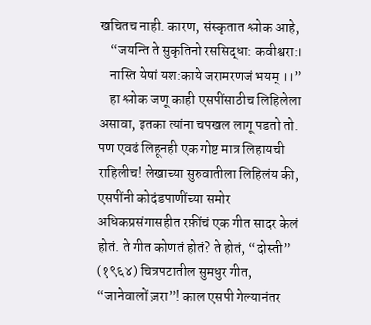खचितच नाही. कारण, संस्कृतात श्लोक आहे,
    “जयन्ति ते सुकृतिनो रससिद्धा: कवीश्वरा:।
    नास्ति येषां यश:काये जरामरणजं भयम् ।।”
    हा श्लोक जणू काही एसपींसाठीच लिहिलेला असावा, इतका त्यांना चपखल लागू पडतो तो. पण एवढं लिहूनही एक गोष्ट मात्र लिहायची राहिलीच! लेखाच्या सुरुवातीला लिहिलंय की, एसपींनी कोदंडपाणींच्या समोर अधिकप्रसंगासहीत रफ़ींचं एक गीत सादर केलं होतं. ते गीत कोणतं होतं? ते होतं, “दोस्ती” (१९६४) चित्रपटातील सुमधुर गीत, “जानेवालों ज़रा”! काल एसपी गेल्यानंतर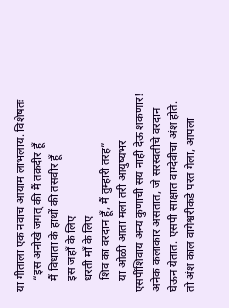या गीताला एक नवाच आयाम लाभलाय. विशेषतः
    “इस अनोखे जगत् की मैं तक़दीर हूँ
    मैं विधाता के हाथों की तसवीर हूँ
    इस जहाँ के लिए
    धरती माँ के लिए
    शिव का वरदान हूँ, मैं तुम्हारी तरह”
    या ओळी आता मला तरी आयुष्यभर एसपींशिवाय अन्य कुणाची सय नाही देऊ शकणार! अनेक कलाकार असतात, जे सरस्वतीचे वरदान घेऊन येतात. एसपी साक्षात वाग्देवीचा अंश होते. तो अंश काल वागेश्वरीकडे परत गेला, आपला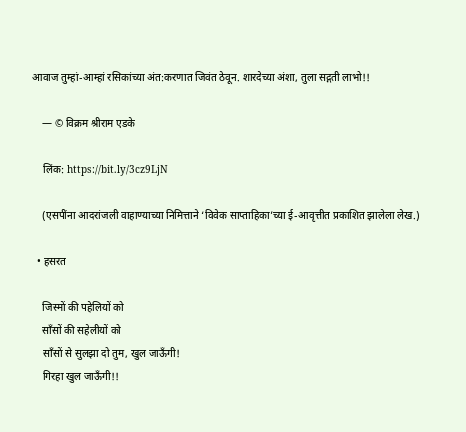आवाज तुम्हां-आम्हां रसिकांच्या अंत:करणात जिवंत ठेवून. शारदेच्या अंशा, तुला सद्गती लाभो!!

    — © विक्रम श्रीराम एडके

    लिंक: https://bit.ly/3cz9LjN

    (एसपींना आदरांजली वाहाण्याच्या निमित्ताने ‘विवेक साप्ताहिका’च्या ई-आवृत्तीत प्रकाशित झालेला लेख.)

  • हसरत

    जिस्मों की पहेलियों को
    साँसों की सहेलीयों को
    साँसों से सुलझा दो तुम, खुल जाऊँगी!
    गिरहा खुल जाऊँगी!!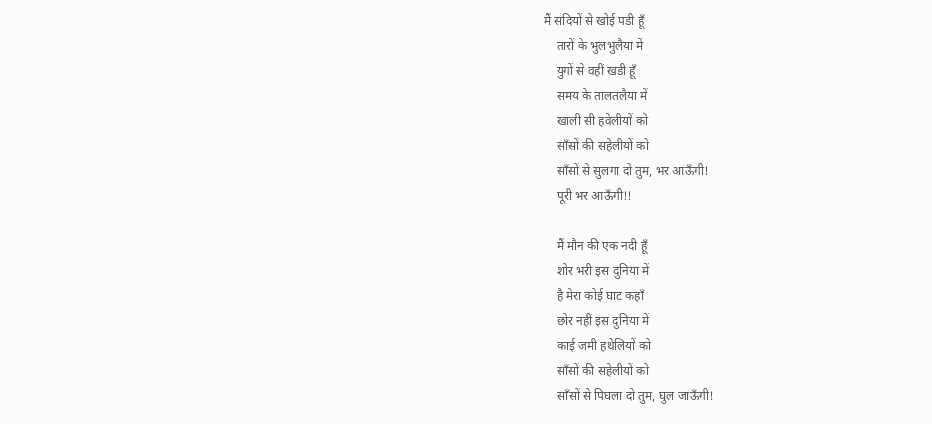मैं सदियों से खोई पडी हूँ
    तारों के भुलभुलैया में
    युगों से वहीं खडी हूँ
    समय के तालतलैया में
    खाली सी हवेलीयों को
    साँसों की सहेलीयों को
    साँसों से सुलगा दो तुम, भर आऊँगी!
    पूरी भर आऊँगी!!

    मैं मौन की एक नदी हूँ
    शोर भरी इस दुनिया में
    है मेरा कोई घाट कहाँ
    छोर नहीं इस दुनिया में
    काई जमी हथेलियों को
    साँसों की सहेलीयों को
    साँसों से पिघला दो तुम, घुल जाऊँगी!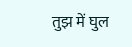तुझ में घुल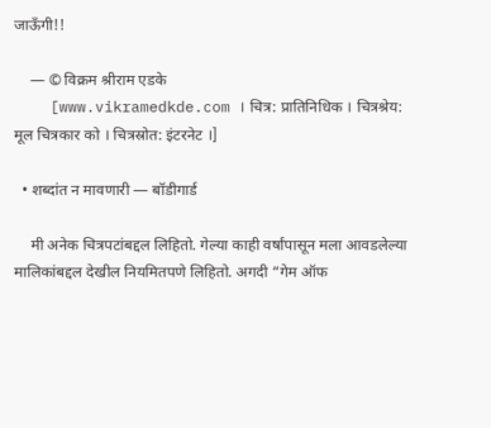जाऊँगी!!

    — © विक्रम श्रीराम एडके
    [www.vikramedkde.com । चित्र: प्रातिनिधिक । चित्रश्रेय: मूल चित्रकार को । चित्रस्रोत: इंटरनेट ।]

  • शब्दांत न मावणारी — बॉडीगार्ड

    मी अनेक चित्रपटांबद्दल लिहितो. गेल्या काही वर्षांपासून मला आवडलेल्या मालिकांबद्दल देखील नियमितपणे लिहितो. अगदी “गेम ऑफ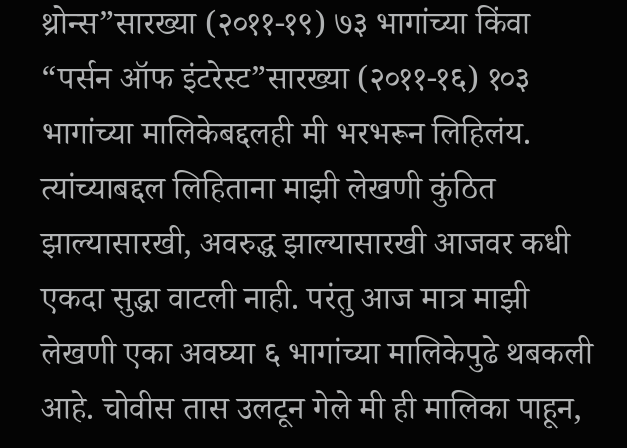थ्रोन्स”सारख्या (२०११-१९) ७३ भागांच्या किंवा “पर्सन ऑफ इंटरेस्ट”सारख्या (२०११-१६) १०३ भागांच्या मालिकेबद्दलही मी भरभरून लिहिलंय. त्यांच्याबद्दल लिहिताना माझी लेखणी कुंठित झाल्यासारखी, अवरुद्ध झाल्यासारखी आजवर कधी एकदा सुद्धा वाटली नाही. परंतु आज मात्र माझी लेखणी एका अवघ्या ६ भागांच्या मालिकेपुढे थबकली आहे. चोवीस तास उलटून गेले मी ही मालिका पाहून,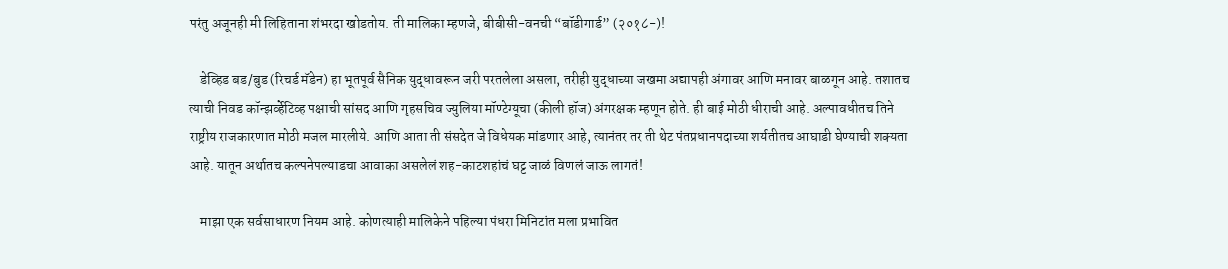परंतु अजूनही मी लिहिताना शंभरदा खोडतोय. ती मालिका म्हणजे, बीबीसी-वनची “बॉडीगार्ड” (२०१८-)!

    डेव्हिड बड/बुड (रिचर्ड मॅडेन) हा भूतपूर्व सैनिक युद्धावरून जरी परतलेला असला, तरीही युद्धाच्या जखमा अद्यापही अंगावर आणि मनावर बाळगून आहे. तशातच त्याची निवड कॉन्झर्व्हेटिव्ह पक्षाची सांसद आणि गृहसचिव ज्युलिया मॉण्टेग्यूचा (कीली हॉज) अंगरक्षक म्हणून होते. ही बाई मोठी धीराची आहे. अल्पावधीतच तिने राष्ट्रीय राजकारणात मोठी मजल मारलीये. आणि आता ती संसदेत जे विधेयक मांडणार आहे, त्यानंतर तर ती थेट पंतप्रधानपदाच्या शर्यतीतच आघाडी घेण्याची शक्यता आहे. यातून अर्थातच कल्पनेपल्याडचा आवाका असलेलं शह-काटशहांचं घट्ट जाळं विणलं जाऊ लागतं!

    माझा एक सर्वसाधारण नियम आहे. कोणत्याही मालिकेने पहिल्या पंधरा मिनिटांत मला प्रभावित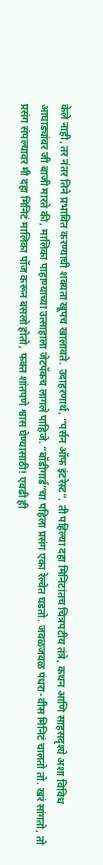केले नाही, तर नंतर तिने प्रभावित करण्याची शक्यता खूपच खालावते. उदाहरणार्थ, “पर्सन ऑफ इंटरेस्ट”. ती पहिल्या दहा मिनिटांतच चित्रपटीय तंत्रे, कथन आणि साहसदृश्ये अशा विविध आघाड्यांवर जी बाजी मारते की, मालिका पाहाण्याच्या उत्साहाला जेटपॅकच लागले पाहिजे. “बॉडीगार्ड”चा पहिला प्रसंग एका रेल्वेत घडतो. जवळजवळ पंधरा-वीस मिनिटं चालतो तो. खरं सांगतो, तो प्रसंग संपल्यावर मी दहा मिनिटं मालिका पॉज करून बसलो होतो, फक्त शांतपणे श्वास घेण्यासाठी! एवढी ही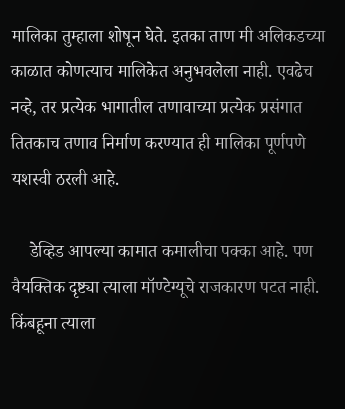मालिका तुम्हाला शोषून घेते. इतका ताण मी अलिकडच्या काळात कोणत्याच मालिकेत अनुभवलेला नाही. एवढेच नव्हे, तर प्रत्येक भागातील तणावाच्या प्रत्येक प्रसंगात तितकाच तणाव निर्माण करण्यात ही मालिका पूर्णपणे यशस्वी ठरली आहे.

    डेव्हिड आपल्या कामात कमालीचा पक्का आहे. पण वैयक्तिक दृष्ट्या त्याला मॉण्टेग्यूचे राजकारण पटत नाही. किंबहूना त्याला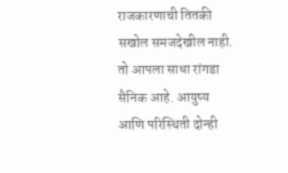राजकारणाची तितकी सखोल समजदेखील नाही. तो आपला साधा रांगडा सैनिक आहे. आयुष्य आणि परिस्थिती दोन्ही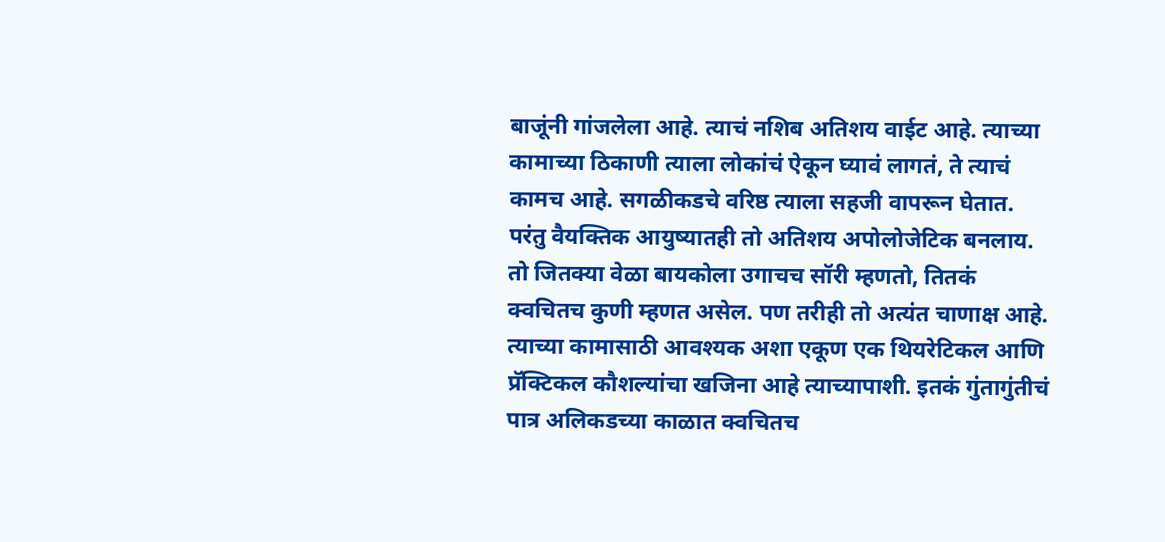बाजूंनी गांजलेला आहे. त्याचं नशिब अतिशय वाईट आहे. त्याच्या कामाच्या ठिकाणी त्याला लोकांचं ऐकून घ्यावं लागतं, ते त्याचं कामच आहे. सगळीकडचे वरिष्ठ त्याला सहजी वापरून घेतात. परंतु वैयक्तिक आयुष्यातही तो अतिशय अपोलोजेटिक बनलाय. तो जितक्या वेळा बायकोला उगाचच सॉरी म्हणतो, तितकं क्वचितच कुणी म्हणत असेल. पण तरीही तो अत्यंत चाणाक्ष आहे. त्याच्या कामासाठी आवश्यक अशा एकूण एक थियरेटिकल आणि प्रॅक्टिकल कौशल्यांचा खजिना आहे त्याच्यापाशी. इतकं गुंतागुंतीचं पात्र अलिकडच्या काळात क्वचितच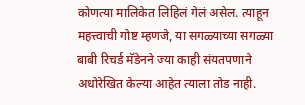कोणत्या मालिकेत लिहिलं गेलं असेल. त्याहून महत्त्वाची गोष्ट म्हणजे, या सगळ्याच्या सगळ्या बाबी रिचर्ड मॅडेनने ज्या काही संयतपणाने अधोरेखित केल्या आहेत त्याला तोड नाही.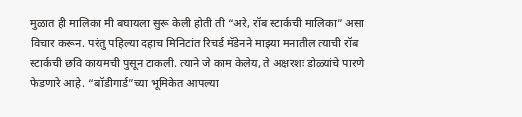मुळात ही मालिका मी बघायला सुरू केली होती ती “अरे, रॉब स्टार्कची मालिका” असा विचार करून. परंतु पहिल्या दहाच मिनिटांत रिचर्ड मॅडेनने माझ्या मनातील त्याची रॉब स्टार्कची छवि कायमची पुसून टाकली. त्याने जे काम केलेय, ते अक्षरशः डोळ्यांचे पारणे फेडणारे आहे. “बॉडीगार्ड”च्या भूमिकेत आपल्या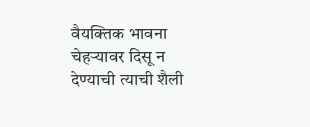वैयक्तिक भावना चेहऱ्यावर दिसू न देण्याची त्याची शैली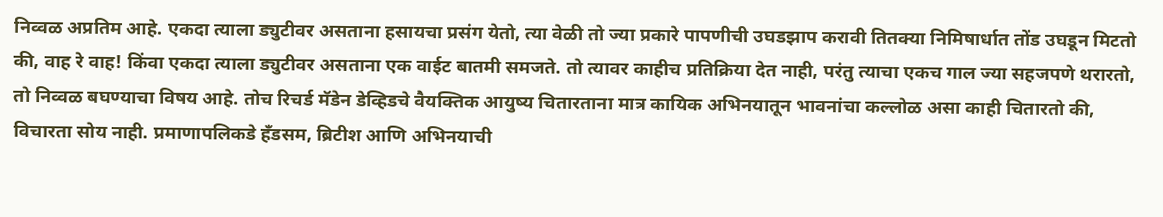निव्वळ अप्रतिम आहे. एकदा त्याला ड्युटीवर असताना हसायचा प्रसंग येतो, त्या वेळी तो ज्या प्रकारे पापणीची उघडझाप करावी तितक्या निमिषार्धात तोंड उघडून मिटतो की, वाह रे वाह! किंवा एकदा त्याला ड्युटीवर असताना एक वाईट बातमी समजते. तो त्यावर काहीच प्रतिक्रिया देत नाही, परंतु त्याचा एकच गाल ज्या सहजपणे थरारतो, तो निव्वळ बघण्याचा विषय आहे. तोच रिचर्ड मॅडेन डेव्हिडचे वैयक्तिक आयुष्य चितारताना मात्र कायिक अभिनयातून भावनांचा कल्लोळ असा काही चितारतो की, विचारता सोय नाही. प्रमाणापलिकडे हँडसम, ब्रिटीश आणि अभिनयाची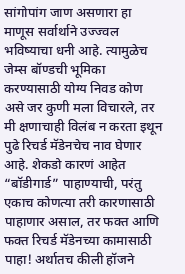सांगोपांग जाण असणारा हा माणूस सर्वार्थाने उज्ज्वल भविष्याचा धनी आहे. त्यामुळेच जेम्स बॉण्डची भूमिका करण्यासाठी योग्य निवड कोण असे जर कुणी मला विचारले, तर मी क्षणाचाही विलंब न करता इथून पुढे रिचर्ड मॅडेनचेच नाव घेणार आहे. शेकडो कारणं आहेत “बॉडीगार्ड” पाहाण्याची, परंतु एकाच कोणत्या तरी कारणासाठी पाहाणार असाल, तर फक्त आणि फक्त रिचर्ड मॅडेनच्या कामासाठी पाहा! अर्थातच कीली हॉजने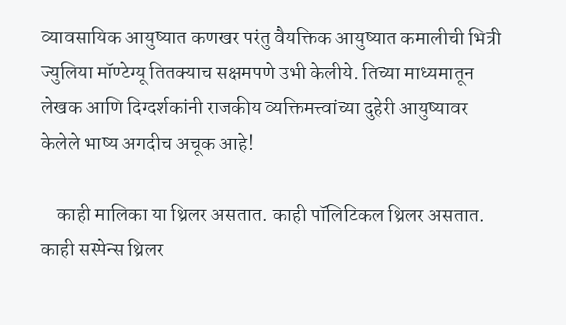व्यावसायिक आयुष्यात कणखर परंतु वैयक्तिक आयुष्यात कमालीची भित्री ज्युलिया मॉण्टेग्यू तितक्याच सक्षमपणे उभी केलीये. तिच्या माध्यमातून लेखक आणि दिग्दर्शकांनी राजकीय व्यक्तिमत्त्वांच्या दुहेरी आयुष्यावर केलेले भाष्य अगदीच अचूक आहे!

    काही मालिका या थ्रिलर असतात. काही पॉलिटिकल थ्रिलर असतात. काही सस्पेन्स थ्रिलर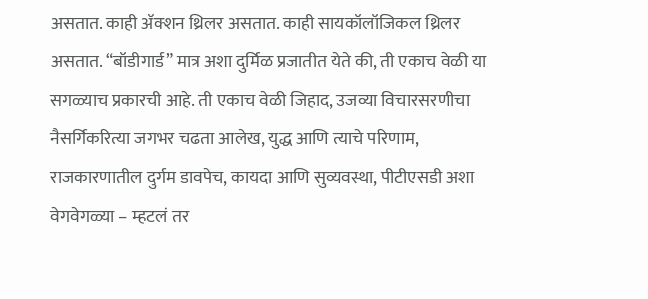असतात. काही ॲक्शन थ्रिलर असतात. काही सायकॉलॉजिकल थ्रिलर असतात. “बॉडीगार्ड” मात्र अशा दुर्मिळ प्रजातीत येते की, ती एकाच वेळी या सगळ्याच प्रकारची आहे. ती एकाच वेळी जिहाद, उजव्या विचारसरणीचा नैसर्गिकरित्या जगभर चढता आलेख, युद्ध आणि त्याचे परिणाम, राजकारणातील दुर्गम डावपेच, कायदा आणि सुव्यवस्था, पीटीएसडी अशा वेगवेगळ्या – म्हटलं तर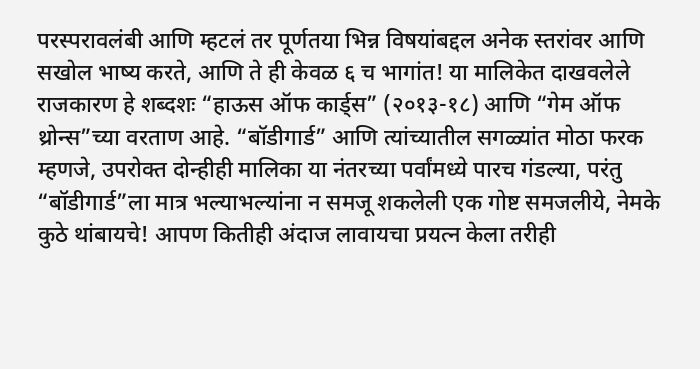परस्परावलंबी आणि म्हटलं तर पूर्णतया भिन्न विषयांबद्दल अनेक स्तरांवर आणि सखोल भाष्य करते, आणि ते ही केवळ ६ च भागांत! या मालिकेत दाखवलेले राजकारण हे शब्दशः “हाऊस ऑफ कार्ड्स” (२०१३-१८) आणि “गेम ऑफ थ्रोन्स”च्या वरताण आहे. “बॉडीगार्ड” आणि त्यांच्यातील सगळ्यांत मोठा फरक म्हणजे, उपरोक्त दोन्हीही मालिका या नंतरच्या पर्वांमध्ये पारच गंडल्या, परंतु “बॉडीगार्ड”ला मात्र भल्याभल्यांना न समजू शकलेली एक गोष्ट समजलीये, नेमके कुठे थांबायचे! आपण कितीही अंदाज लावायचा प्रयत्न केला तरीही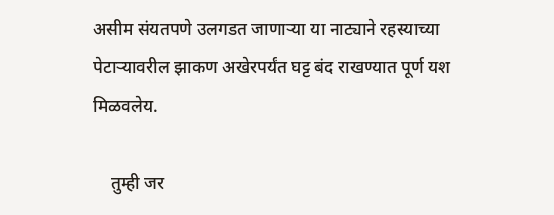असीम संयतपणे उलगडत जाणाऱ्या या नाट्याने रहस्याच्या पेटाऱ्यावरील झाकण अखेरपर्यंत घट्ट बंद राखण्यात पूर्ण यश मिळवलेय.

    तुम्ही जर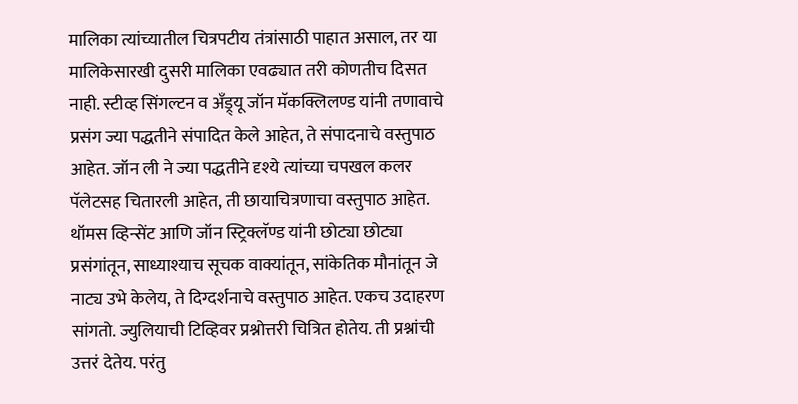मालिका त्यांच्यातील चित्रपटीय तंत्रांसाठी पाहात असाल, तर या मालिकेसारखी दुसरी मालिका एवढ्यात तरी कोणतीच दिसत नाही. स्टीव्ह सिंगल्टन व अँड्र्यू जॉन मॅकक्लिलण्ड यांनी तणावाचे प्रसंग ज्या पद्धतीने संपादित केले आहेत, ते संपादनाचे वस्तुपाठ आहेत. जॉन ली ने ज्या पद्धतीने दृश्ये त्यांच्या चपखल कलर पॅलेटसह चितारली आहेत, ती छायाचित्रणाचा वस्तुपाठ आहेत. थॉमस व्हिन्सेंट आणि जॉन स्ट्रिक्लॅण्ड यांनी छोट्या छोट्या प्रसंगांतून, साध्याश्याच सूचक वाक्यांतून, सांकेतिक मौनांतून जे नाट्य उभे केलेय, ते दिग्दर्शनाचे वस्तुपाठ आहेत. एकच उदाहरण सांगतो. ज्युलियाची टिव्हिवर प्रश्नोत्तरी चित्रित होतेय. ती प्रश्नांची उत्तरं देतेय. परंतु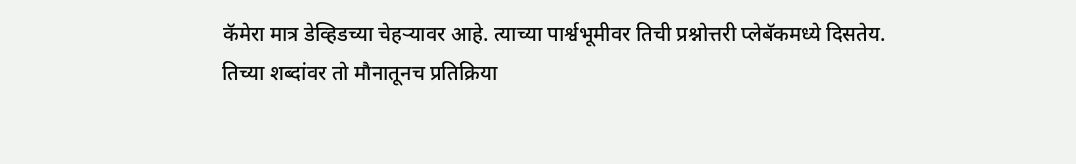कॅमेरा मात्र डेव्हिडच्या चेहऱ्यावर आहे. त्याच्या पार्श्वभूमीवर तिची प्रश्नोत्तरी प्लेबॅकमध्ये दिसतेय. तिच्या शब्दांवर तो मौनातूनच प्रतिक्रिया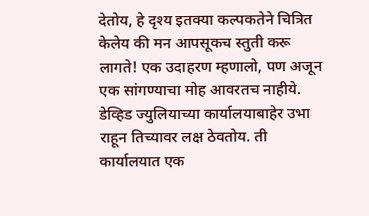देतोय, हे दृश्य इतक्या कल्पकतेने चित्रित केलेय की मन आपसूकच स्तुती करू लागते! एक उदाहरण म्हणालो, पण अजून एक सांगण्याचा मोह आवरतच नाहीये. डेव्हिड ज्युलियाच्या कार्यालयाबाहेर उभा राहून तिच्यावर लक्ष ठेवतोय. ती कार्यालयात एक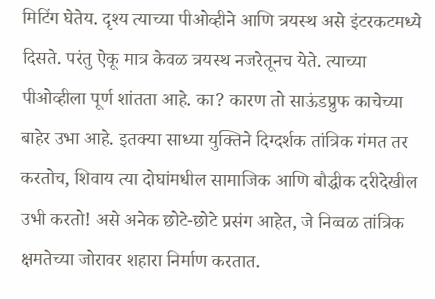मिटिंग घेतेय. दृश्य त्याच्या पीओव्हीने आणि त्रयस्थ असे इंटरकटमध्ये दिसते. परंतु ऐकू मात्र केवळ त्रयस्थ नजरेतूनच येते. त्याच्या पीओव्हीला पूर्ण शांतता आहे. का? कारण तो साऊंडप्रुफ काचेच्या बाहेर उभा आहे. इतक्या साध्या युक्तिने दिग्दर्शक तांत्रिक गंमत तर करतोच, शिवाय त्या दोघांमधील सामाजिक आणि बौद्धीक दरीदेखील उभी करतो! असे अनेक छोटे-छोटे प्रसंग आहेत, जे निव्वळ तांत्रिक क्षमतेच्या जोरावर शहारा निर्माण करतात.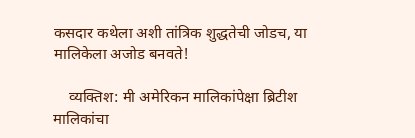कसदार कथेला अशी तांत्रिक शुद्धतेची जोडच, या मालिकेला अजोड बनवते!

    व्यक्तिश: मी अमेरिकन मालिकांपेक्षा ब्रिटीश मालिकांचा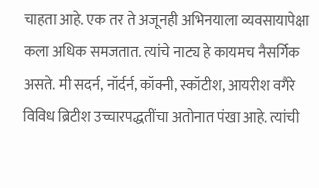चाहता आहे. एक तर ते अजूनही अभिनयाला व्यवसायापेक्षा कला अधिक समजतात. त्यांचे नाट्य हे कायमच नैसर्गिक असते. मी सदर्न, नॉर्दर्न, कॉक्नी, स्कॉटीश, आयरीश वगैरे विविध ब्रिटीश उच्चारपद्धतींचा अतोनात पंखा आहे. त्यांची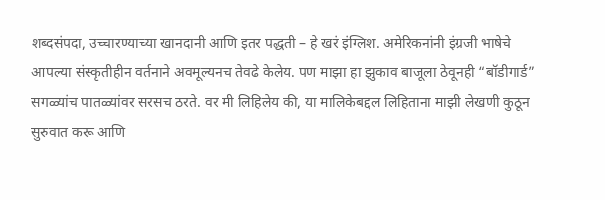शब्दसंपदा, उच्चारण्याच्या खानदानी आणि इतर पद्धती – हे खरं इंग्लिश. अमेरिकनांनी इंग्रजी भाषेचे आपल्या संस्कृतीहीन वर्तनाने अवमूल्यनच तेवढे केलेय. पण माझा हा झुकाव बाजूला ठेवूनही “बॉडीगार्ड” सगळ्यांच पातळ्यांवर सरसच ठरते. वर मी लिहिलेय की, या मालिकेबद्दल लिहिताना माझी लेखणी कुठून सुरुवात करू आणि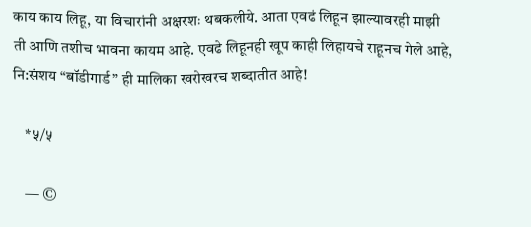काय काय लिहू, या विचारांनी अक्षरशः थबकलीये. आता एवढं लिहून झाल्यावरही माझी ती आणि तशीच भावना कायम आहे. एवढे लिहूनही खूप काही लिहायचे राहूनच गेले आहे, नि:संशय “बॉडीगार्ड” ही मालिका खरोखरच शब्दातीत आहे!

    *५/५

    — ©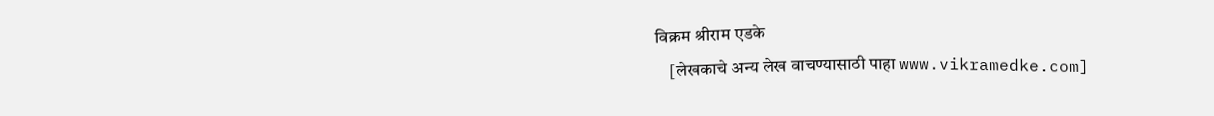विक्रम श्रीराम एडके
    [लेखकाचे अन्य लेख वाचण्यासाठी पाहा www.vikramedke.com]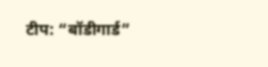टीप: “बॉडीगार्ड”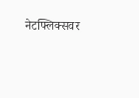नेटफ्लिक्सवर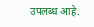उपलब्ध आहे.